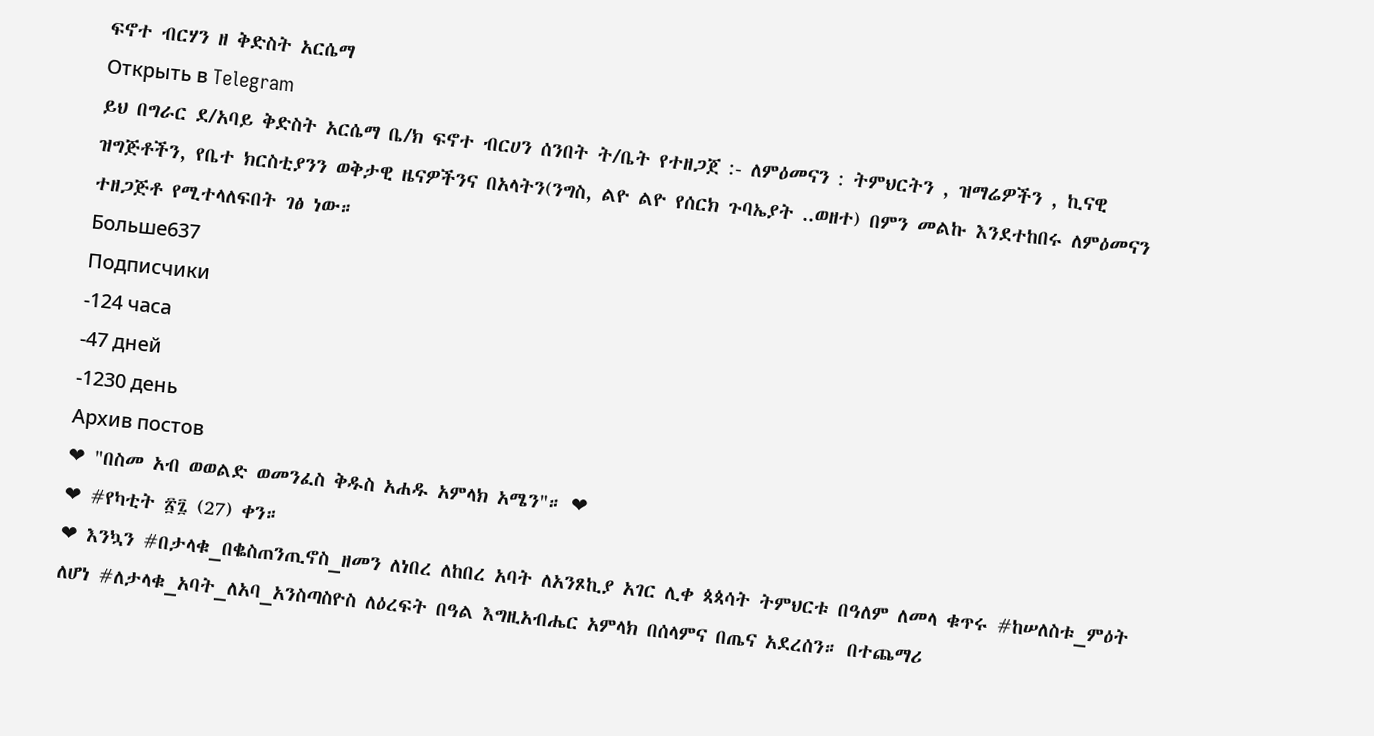ፍኖተ ብርሃን ዘ ቅድስት አርሴማ
Открыть в Telegram
ይህ በግራር ደ/አባይ ቅድስት አርሴማ ቤ/ክ ፍኖተ ብርሀን ሰንበት ት/ቤት የተዘጋጀ :- ለምዕመናን : ትምህርትን , ዝማሬዎችን , ኪናዊ ዝግጅቶችን, የቤተ ክርስቲያንን ወቅታዊ ዜናዎችንና በአላትን(ንግስ, ልዮ ልዮ የሰርክ ጉባኤያት ..ወዘተ) በምን መልኩ እንደተከበሩ ለምዕመናን ተዘጋጅቶ የሚተላለፍበት ገፅ ነው።
Больше637
Подписчики
-124 часа
-47 дней
-1230 день
Архив постов
❤ "በስመ አብ ወወልድ ወመንፈስ ቅዱስ አሐዱ አምላክ አሜን"። ❤
❤ #የካቲት ፳፯ (27) ቀን።
❤ እንኳን #በታላቁ_በቈስጠንጢኖስ_ዘመን ለነበረ ለከበረ አባት ለአንጾኪያ አገር ሊቀ ጳጳሳት ትምህርቱ በዓለም ለመላ ቁጥሩ #ከሠለስቱ_ምዕት ለሆነ #ለታላቁ_አባት_ለአባ_አንስጣስዮስ ለዕረፍት በዓል እግዚአብሔር አምላክ በሰላምና በጤና አደረሰን። በተጨማሪ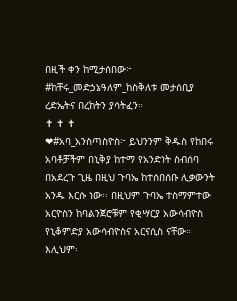በዚች ቀን ከሚታሰበው፦ #ከቸሩ_መድኃኔዓለም_ከስቅለቱ መታሰቢያ ረድኤትና በረከትን ያሳትፈን።
✝ ✝ ✝
❤#አባ_አንስጣስዮስ፦ ይህንንም ቅዱስ የከበሩ አባቶቻችም በኒቅያ ከተማ የአንድነት ስብሰባ በአደረጉ ጊዜ በዚህ ጉባኤ ከተሰበሰቡ ሊቃውንት አንዱ እርሱ ነው፡፡ በዚህም ጉባኤ ተስማምተው አርዮስን ከባልንጀሮቹም የቂሣርያ አውሳብዮስ የኒቆምድያ አውሳብዮስና አርናሲስ ናቸው። እሊህም፡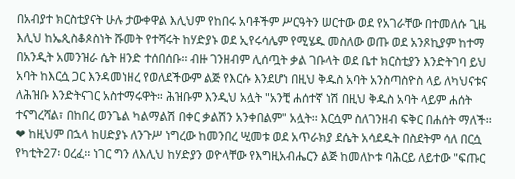በአብያተ ክርስቲያናት ሁሉ ታውቀዋል እሊህም የከበሩ አባቶችም ሥርዓትን ሠርተው ወደ የአገራቸው በተመለሱ ጊዜ እሊህ ከኤጲስቆጶስነት ሹመት የተሻሩት ከሃድያኑ ወደ ኢየሩሳሌም የሚሄዱ መስለው ወጡ ወደ አንጾኪያም ከተማ በአንዲት አመንዝራ ሴት ዘንድ ተሰበሰቡ፡፡ ብዙ ገንዘብም ሊሰጧት ቃል ገቡላት ወደ ቤተ ክርስቲያን እንድትገባ ይህ አባት ከእርሷ ጋር እንዳመነዘረ የወለደችውም ልጅ የእርሱ እንደሆነ በዚህ ቅዱስ አባት አንስጣስዮስ ላይ ለካህናቱና ለሕዝቡ እንድትናገር አስተማሩዋት። ሕዝቡም እንዲህ አሏት "አንቺ ሐሰተኛ ነሽ በዚህ ቅዱስ አባት ላይም ሐሰት ተናግረሻል፣ በከበረ ወንጌል ካልማልሽ በቀር ቃልሽን አንቀበልም" አሏት፡፡ እርሷም ስለገንዘብ ፍቅር በሐሰት ማለች፡፡
❤ ከዚህም በኋላ ከሀድያኑ ለንጉሥ ነግረው ከመንበረ ሢመቱ ወደ አጥራክያ ደሴት አሳደዱት በስደትም ሳለ በርሷ የካቲት27፡ ዐረፈ፡፡ ነገር ግን ለእሊህ ከሃድያን ወዮላቸው የእግዚአብሔርን ልጅ ከመለኮቱ ባሕርይ ለይተው "ፍጡር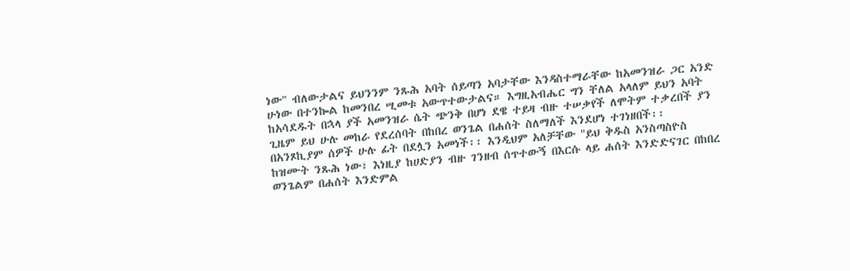ነው" ብለውታልና ይህንንም ንጹሕ አባት ሰይጣን አባታቸው እንዳስተማራቸው ከአመንዝራ ጋር አንድ ሁነው በተንኰል ከመንበረ ሢመቱ አውጥተውታልና። እግዚአብሔር ግን ቸለል አላለም ይህን አባት ከአሳደዱት በኋላ ያች አመንዝራ ሴት ጭንቅ በሆነ ደዌ ተይዛ ብዙ ተሠቃየች ለሞትም ተቃረበች ያን ጊዜም ይህ ሁሉ መከራ የደረሰባት በከበረ ወንጌል በሐሰት ስለማለች እንደሆነ ተገነዘበች፡፡ በአንጾኪያም ሰዎች ሁሉ ፊት በደሏን አመነች፡፡ እንዲህም አለቻቸው "ይህ ቅዱስ አንስጣስዮስ ከዝሙት ንጹሕ ነው፣ እነዚያ ከሀድያን ብዙ ገንዘብ ሰጥተውኝ በእርሱ ላይ ሐሰት እንድድናገር በከበረ ወንጌልም በሐሰት እንድምል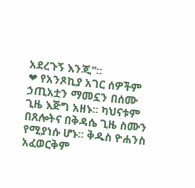አደረጉኝ እንጂ"፡፡
❤ የአንጾኪያ አገር ሰዎችም ኃጢአቷን ማመኗን በሰሙ ጊዜ እጅግ አዘኑ፡፡ ካህናቱም በጸሎትና በቅዳሴ ጊዜ ስሙን የሚያነሱ ሆኑ፡፡ ቅዱስ ዮሐንስ አፈወርቅም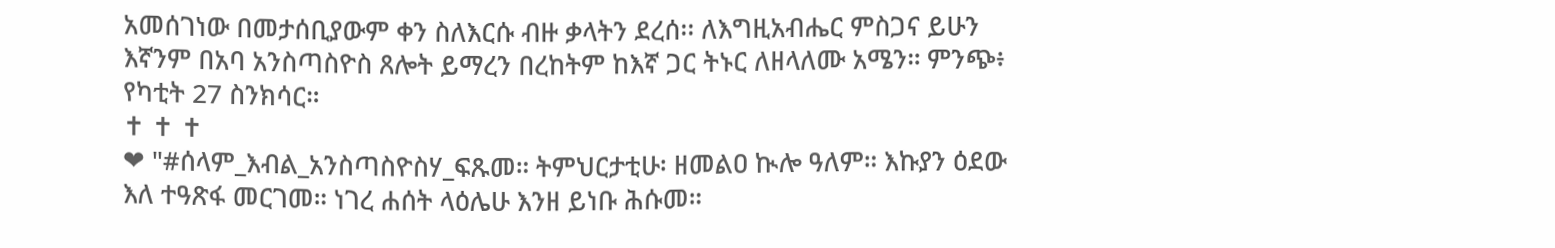አመሰገነው በመታሰቢያውም ቀን ስለእርሱ ብዙ ቃላትን ደረሰ፡፡ ለእግዚአብሔር ምስጋና ይሁን እኛንም በአባ አንስጣስዮስ ጸሎት ይማረን በረከትም ከእኛ ጋር ትኑር ለዘላለሙ አሜን። ምንጭ፥ የካቲት 27 ስንክሳር።
✝ ✝ ✝
❤ "#ሰላም_እብል_አንስጣስዮስሃ_ፍጹመ። ትምህርታቲሁ፡ ዘመልዐ ኲሎ ዓለም። እኩያን ዕደው እለ ተዓጽፋ መርገመ። ነገረ ሐሰት ላዕሌሁ እንዘ ይነቡ ሕሱመ።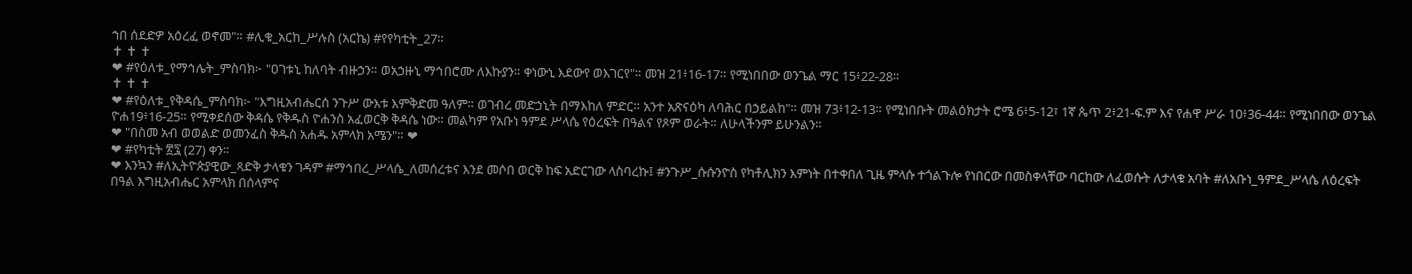ኀበ ሰደድዎ አዕረፈ ወኖመ"። #ሊቁ_አርከ_ሥሉስ (አርኬ) #የየካቲት_27።
✝ ✝ ✝
❤ #የዕለቱ_የማኅሌት_ምስባክ፦ "ዐገቱኒ ከለባት ብዙኃን። ወአኃዙኒ ማኅበሮሙ ለእኩያን። ቀነውኒ እደውየ ወእገርየ"። መዝ 21፥16-17። የሚነበበው ወንጌል ማር 15፥22-28።
✝ ✝ ✝
❤ #የዕለቱ_የቅዳሴ_ምስባክ፦ "እግዚአብሔርሰ ንጉሥ ውእቱ እምቅድመ ዓለም። ወገብረ መድኃኒት በማእከለ ምድር። አንተ አጽናዕካ ለባሕር በኃይልከ"። መዝ 73፥12-13። የሚነበቡት መልዕክታት ሮሜ 6፥5-12፣ 1ኛ ጴጥ 2፥21-ፍ.ም እና የሐዋ ሥራ 10፥36-44። የሚነበበው ወንጌል ዮሐ19፥16-25። የሚቀደሰው ቅዳሴ የቅዱስ ዮሐንስ አፈወርቅ ቅዳሴ ነው። መልካም የአቡነ ዓምደ ሥላሴ የዕረፍት በዓልና የጾም ወራት። ለሁላችንም ይሁንልን።
❤ "በስመ አብ ወወልድ ወመንፈስ ቅዱስ አሐዱ አምላክ አሜን"። ❤
❤ #የካቲት ፳፯ (27) ቀን።
❤ እንኳን #ለኢትዮጵያዊው_ጻድቅ ታላቁን ገዳም #ማኅበረ_ሥላሴ_ለመሰረቱና እንደ መሶበ ወርቅ ከፍ አድርገው ላስባረኩ፤ #ንጉሥ_ሱሱንዮስ የካቶሊክን እምነት በተቀበለ ጊዜ ምላሱ ተጎልጉሎ የነበርው በመስቀላቸው ባርከው ለፈወሱት ለታላቁ አባት #ለአቡነ_ዓምደ_ሥላሴ ለዕረፍት በዓል እግዚአብሔር አምላክ በሰላምና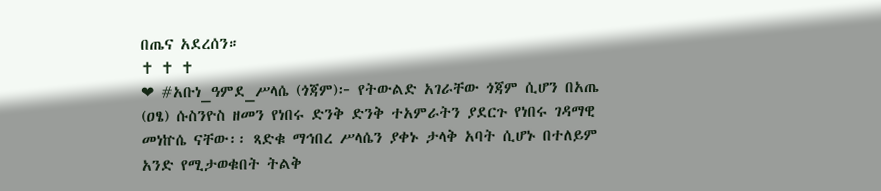በጤና አደረሰን።
✝ ✝ ✝
❤ #አቡነ_ዓምደ_ሥላሴ (ጎጃም)፦ የትውልድ አገራቸው ጎጃም ሲሆን በአጤ (ዐፄ) ሱስንዮስ ዘመን የነበሩ ድንቅ ድንቅ ተአምራትን ያደርጉ የነበሩ ገዳማዊ መነኵሴ ናቸው፡፡ ጻድቁ ማኅበረ ሥላሴን ያቀኑ ታላቅ አባት ሲሆኑ በተለይም አንድ የሚታወቁበት ትልቅ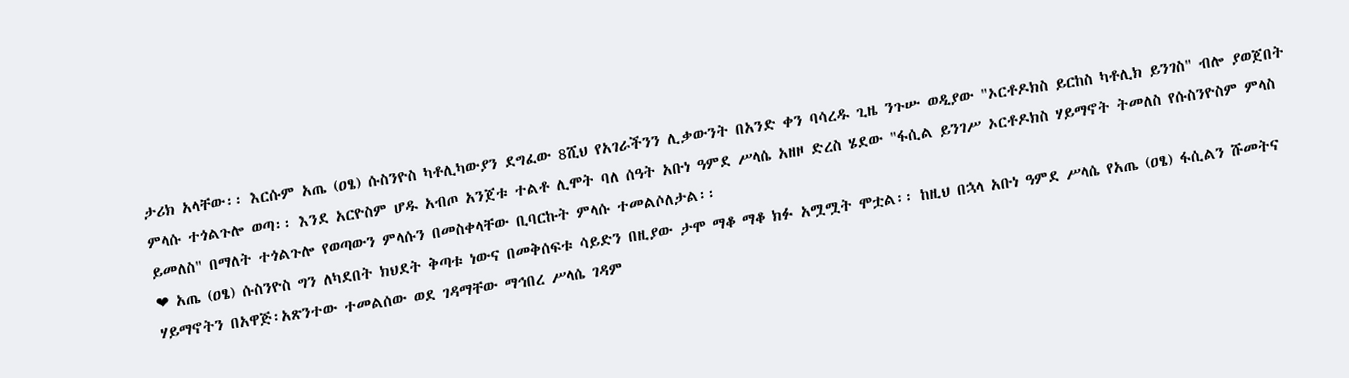ታሪክ አላቸው፡፡ እርሱም አጤ (ዐፄ) ሱስንዮስ ካቶሊካውያን ደግፈው 8ሺህ የአገራችንን ሊቃውንት በአንድ ቀን ባሳረዱ ጊዜ ንጉሡ ወዲያው "ኦርቶዶክስ ይርከስ ካቶሊክ ይንገስ" ብሎ ያወጀበት ምላሱ ተጎልጉሎ ወጣ፡፡ እንደ አርዮስም ሆዱ አብጦ አንጀቱ ተልቶ ሊሞት ባለ ሰዓት አቡነ ዓምደ ሥላሴ አዘዞ ድረስ ሄደው "ፋሲል ይንገሥ ኦርቶዶክስ ሃይማኖት ትመለስ የሱስንዮስም ምላስ ይመለስ" በማለት ተጎልጉሎ የወጣውን ምላሱን በመስቀላቸው ቢባርኩት ምላሱ ተመልሶለታል፡፡
❤ አጤ (ዐፄ) ሱስንዮስ ግን ለካደበት ክህደት ቅጣቱ ነውና በመቅሰፍቱ ሳይድን በዚያው ታሞ ማቆ ማቆ ክፉ አሟሟት ሞቷል፡፡ ከዚህ በኋላ አቡነ ዓምደ ሥላሴ የአጤ (ዐፄ) ፋሲልን ሹመትና ሃይማኖትን በአዋጅ፡አጽንተው ተመልሰው ወደ ገዳማቸው ማኅበረ ሥላሴ ገዳም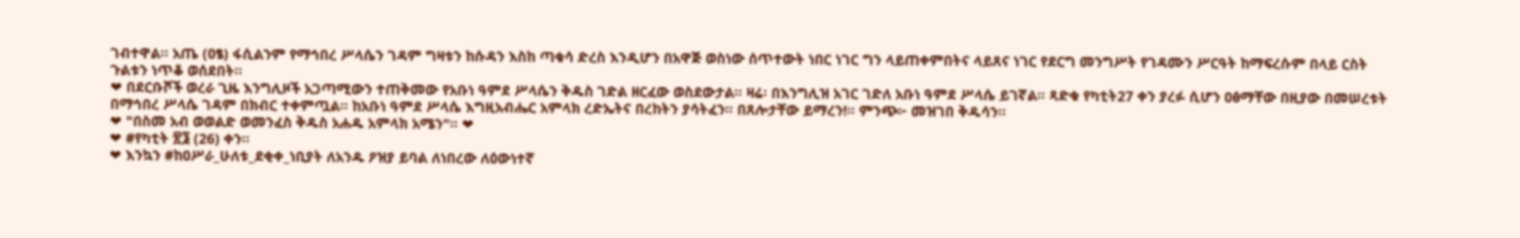ገብተዋል፡፡ አጤ (ዐፄ) ፋሲልንም የማኅበረ ሥላሴን ገዳም ግዛቱን ከሱዳን እስከ ጣቁሳ ድረስ እንዲሆን በአዋጅ ወስነው ሰጥተውት ነበር ነገር ግን ላይጠቀምበትና ላይጸና ነገር የደርግ መንግሥት የገዳሙን ሥርዓት ከማፍረሱም በላይ ርስት ጉልቱን ነጥቆ ወሰደበት፡፡
❤ በደርቡሾች ወረራ ጊዜ እንግሊዞች አጋጣሚውን ተጠቅመው የአቡነ ዓምደ ሥላሴን ቅዱስ ገድል ዘርፈው ወስደውታል፡፡ ዛሬ፡ በእንግሊዝ አገር ገድለ አቡነ ዓምደ ሥላሴ ይገኛል፡፡ ጻድቁ የካቲት27 ቀን ያረፉ ሲሆን ዐፅማቸው በዚያው በመሠረቱት በማኅበረ ሥላሴ ገዳም በክብር ተቀምጧል፡፡ ከአቡነ ዓምደ ሥላሴ እግዚአብሔር አምላክ ረድኤትና በረከትን ያሳትፈን። በጸሎታቸው ይማረን!። ምንጭ፦ መዝገበ ቅዱሳን።
❤ "በስመ አብ ወወልድ ወመንፈስ ቅዱስ አሐዱ አምላክ አሜን"። ❤
❤ #የካቲት ፳፮ (26) ቀን።
❤ እንኳን #ከዐሥራ_ሁለቱ_ደቂቀ_ነቢያት ለአንዱ ዖዝያ ይባል ለነበረው ለዕውነተኛ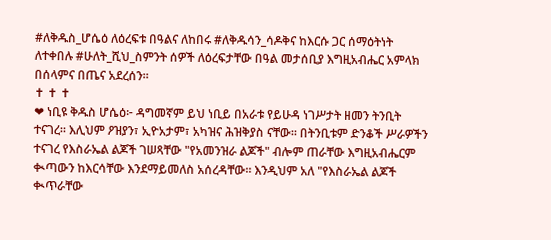#ለቅዱስ_ሆሴዕ ለዕረፍቱ በዓልና ለከበሩ #ለቅዱሳን_ሳዶቅና ከእርሱ ጋር ሰማዕትነት ለተቀበሉ #ሁለት_ሺህ_ስምንት ሰዎች ለዕረፍታቸው በዓል መታሰቢያ እግዚአብሔር አምላክ በሰላምና በጤና አደረሰን።
✝ ✝ ✝
❤ ነቢዩ ቅዱስ ሆሴዕ፦ ዳግመኛም ይህ ነቢይ በአራቱ የይሁዳ ነገሥታት ዘመን ትንቢት ተናገረ። እሊህም ዖዝያን፣ ኢዮአታም፣ አካዝና ሕዝቅያስ ናቸው። በትንቢቱም ድንቆች ሥራዎችን ተናገረ የእስራኤል ልጆች ገሠጻቸው "የአመንዝራ ልጆች" ብሎም ጠራቸው እግዚአብሔርም ቊጣውን ከእርሳቸው እንደማይመለስ አሰረዳቸው። እንዲህም አለ "የእስራኤል ልጆች ቊጥራቸው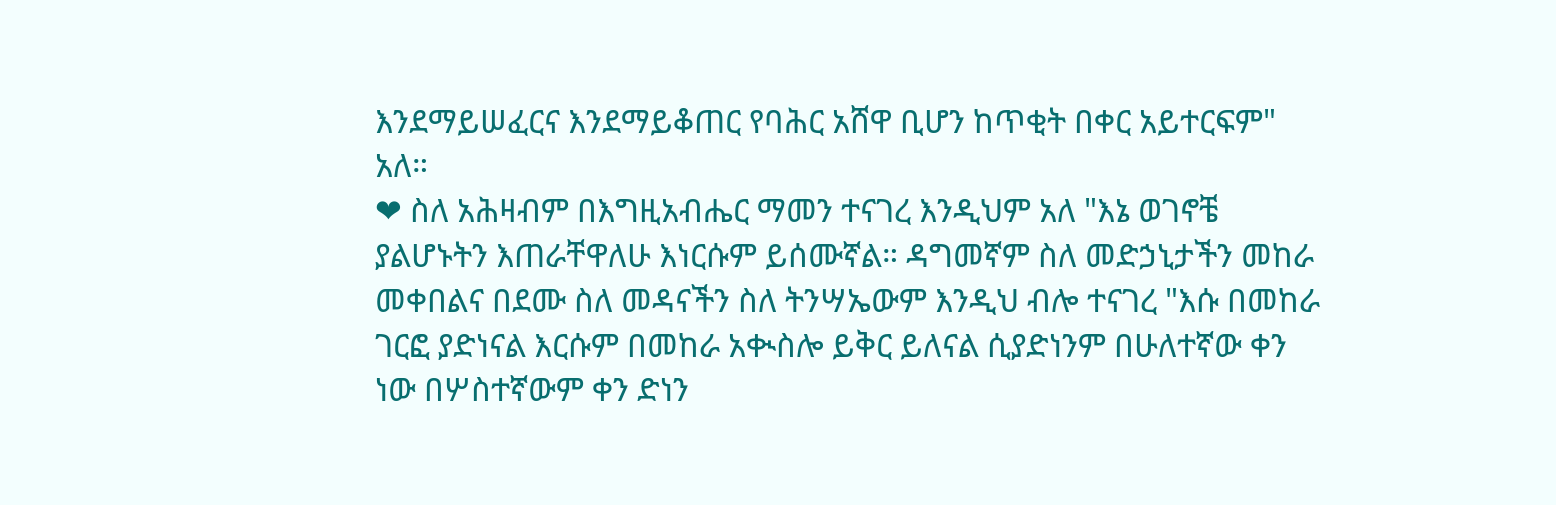እንደማይሠፈርና እንደማይቆጠር የባሕር አሸዋ ቢሆን ከጥቂት በቀር አይተርፍም" አለ።
❤ ስለ አሕዛብም በእግዚአብሔር ማመን ተናገረ እንዲህም አለ "እኔ ወገኖቼ ያልሆኑትን እጠራቸዋለሁ እነርሱም ይሰሙኛል። ዳግመኛም ስለ መድኃኒታችን መከራ መቀበልና በደሙ ስለ መዳናችን ስለ ትንሣኤውም እንዲህ ብሎ ተናገረ "እሱ በመከራ ገርፎ ያድነናል እርሱም በመከራ አቊስሎ ይቅር ይለናል ሲያድነንም በሁለተኛው ቀን ነው በሦስተኛውም ቀን ድነን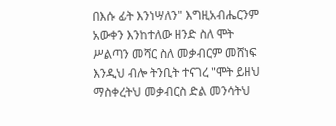በእሱ ፊት እንነሣለን" እግዚአብሔርንም አውቀን እንከተለው ዘንድ ስለ ሞት ሥልጣን መሻር ስለ መቃብርም መሸነፍ እንዲህ ብሎ ትንቢት ተናገረ "ሞት ይዘህ ማስቀረትህ መቃብርስ ድል መንሳትህ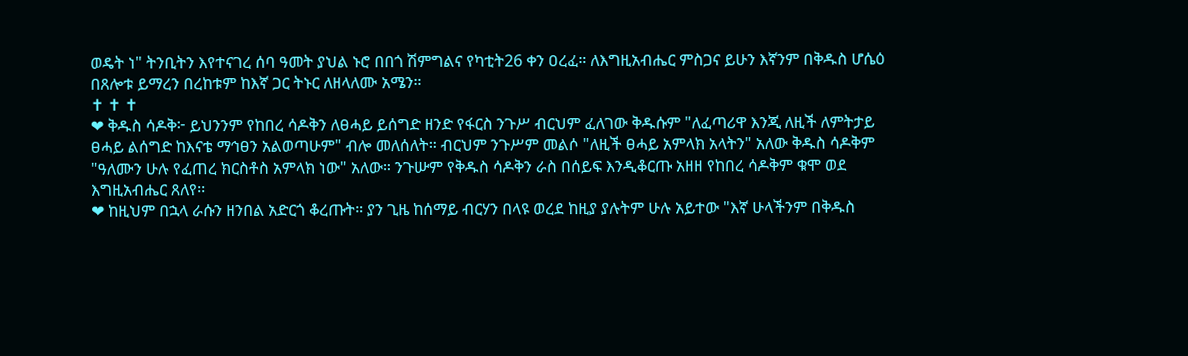ወዴት ነ" ትንቢትን እየተናገረ ሰባ ዓመት ያህል ኑሮ በበጎ ሽምግልና የካቲት26 ቀን ዐረፈ። ለእግዚአብሔር ምስጋና ይሁን እኛንም በቅዱስ ሆሴዕ በጸሎቱ ይማረን በረከቱም ከእኛ ጋር ትኑር ለዘላለሙ አሜን።
✝ ✝ ✝
❤ ቅዱስ ሳዶቅ፦ ይህንንም የከበረ ሳዶቅን ለፀሓይ ይሰግድ ዘንድ የፋርስ ንጉሥ ብርህም ፈለገው ቅዱሱም "ለፈጣሪዋ እንጂ ለዚች ለምትታይ ፀሓይ ልሰግድ ከእናቴ ማኅፀን አልወጣሁም" ብሎ መለሰለት። ብርህም ንጉሥም መልሶ "ለዚች ፀሓይ አምላክ አላትን" አለው ቅዱስ ሳዶቅም "ዓለሙን ሁሉ የፈጠረ ክርስቶስ አምላክ ነው" አለው። ንጉሡም የቅዱስ ሳዶቅን ራስ በሰይፍ እንዲቆርጡ አዘዘ የከበረ ሳዶቅም ቁሞ ወደ እግዚአብሔር ጸለየ፡፡
❤ ከዚህም በኋላ ራሱን ዘንበል አድርጎ ቆረጡት። ያን ጊዜ ከሰማይ ብርሃን በላዩ ወረደ ከዚያ ያሉትም ሁሉ አይተው "እኛ ሁላችንም በቅዱስ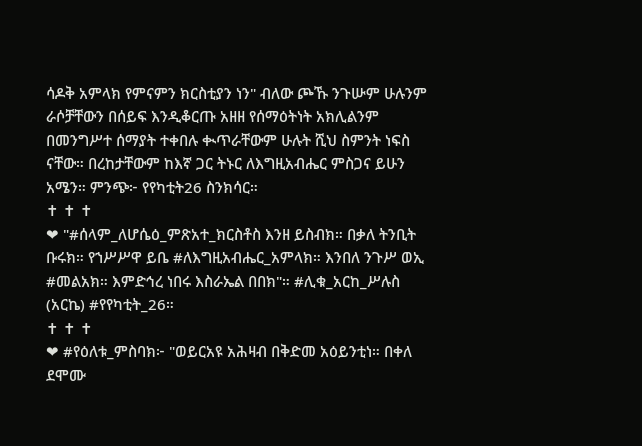ሳዶቅ አምላክ የምናምን ክርስቲያን ነን" ብለው ጮኹ ንጉሡም ሁሉንም ራሶቻቸውን በሰይፍ እንዲቆርጡ አዘዘ የሰማዕትነት አክሊልንም በመንግሥተ ሰማያት ተቀበሉ ቊጥራቸውም ሁሉት ሺህ ስምንት ነፍስ ናቸው። በረከታቸውም ከእኛ ጋር ትኑር ለእግዚአብሔር ምስጋና ይሁን አሜን። ምንጭ፦ የየካቲት26 ስንክሳር።
✝ ✝ ✝
❤ "#ሰላም_ለሆሴዕ_ምጽአተ_ክርስቶስ እንዘ ይስብክ። በቃለ ትንቢት ቡሩክ። የኀሥሥዋ ይቤ #ለእግዚአብሔር_አምላክ። እንበለ ንጉሥ ወኢ #መልአክ። እምድኅረ ነበሩ እስራኤል በበክ"። #ሊቁ_አርከ_ሥሉስ (አርኬ) #የየካቲት_26።
✝ ✝ ✝
❤ #የዕለቱ_ምስባክ፦ "ወይርአዩ አሕዛብ በቅድመ አዕይንቲነ። በቀለ ደሞሙ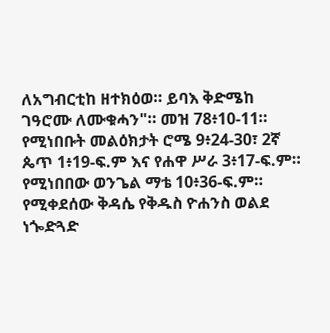ለአግብርቲከ ዘተክዕወ። ይባእ ቅድሜከ ገዓሮሙ ለሙቁሓን"። መዝ 78፥10-11። የሚነበቡት መልዕክታት ሮሜ 9፥24-30፣ 2ኛ ጴጥ 1፥19-ፍ.ም እና የሐዋ ሥራ 3፥17-ፍ.ም። የሚነበበው ወንጌል ማቴ 10፥36-ፍ.ም። የሚቀደሰው ቅዳሴ የቅዱስ ዮሐንስ ወልደ ነጐድጓድ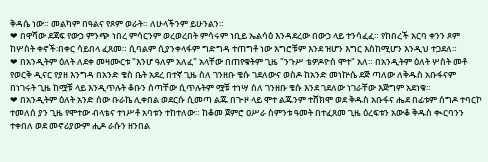ቅዳሴ ነው። መልካም በዓልና የጾም ወራት። ለሁላችንም ይሁንልን።
❤ በዋሻው ደጃፍ የውኃ ምንጭ ነበረ ምሳርንም ወረወረበት ምሳሩም ነቢይ ኤልሳዕ እንዳደረው በውኃ ላይ ተንሳፈፈ። የከበረች አርባ ቀንን ጾም ከሦስት ቀኖች፡በቀር ሳይበላ ፈጸመ። ሲባልም ሲያንቀላፋም ግድግዳ ተጠግቶ ነው እግሮቹም እንደ ዝሆን እግር እስከሚሆን እንዲህ ተጋደለ።
❤ በአንዲትም ዕለት ለደቀ መዛሙርቱ "እንሆ ዓለም አለፈ" አላቸው በጠየቁትም ጊዜ "ንጉሥ ቴዎዶዮስ ሞተ" አለ። በአንዲትም ዕለት ሦስት መቶ የወርቅ ዲናር የያዘ እንግዳ በአንድ ቄስ ቤት አደረ በተኛ ጊዜ ስለ ገንዘቡ ቄሱ ገደለውና ወስዶ ከአንድ መነኵሴ ደጅ ጣለው ለቅዱስ አቡፋናም በነገሩት ጊዜ ከሟቹ ላይ እንዲጥሉት ቆቡን ሰጣቸው ሲጥሉትም ሟቹ ተነሣ ስለ ገንዘቡ ቄሱ እንደ ገደለው ነገራቸው እጅግም አደነቁ።
❤ በአንዲትም ዕለት አንድ ሰው ቡራኬ ሊቀበል ወደርሱ ሲመጣ ልጁ በጒዞ ላይ ሞተ ልጁንም ተሸክሞ ወደ ቅዱስ አቡፋና ሔደ በፊቱም ሰግዶ ተባርኮ ተመለሰ ያን ጊዜ የሞተው ብላቴና ተነሥቶ አባቱን ተከተለው። ከቆመ ጀምሮ ዐሥራ ስምንቱ ዓመት በተፈጸመ ጊዜ ዕረፍቱን አውቆ ቅዱስ ቊርባንን ተቀበለ ወደ መኖሪያውም ሒዶ ራሱን ዘንበል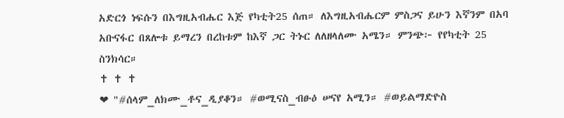አድርጎ ነፍሱን በእግዚአብሔር እጅ የካቲት25 ሰጠ። ለእግዚአብሔርም ምስጋና ይሁን እኛንም በአባ አቡናፋር በጸሎቱ ይማረን በረከቱም ከእኛ ጋር ትኑር ለለዘላለሙ አሜን። ምንጭ፦ የየካቲት 25 ስንክሳር።
✝ ✝ ✝
❤ "#ሰላም_ለክሙ_ቶና_ዲያቆን። #ወሚናስ_ብፁዕ ሠናየ አሚን። #ወይልማድዮስ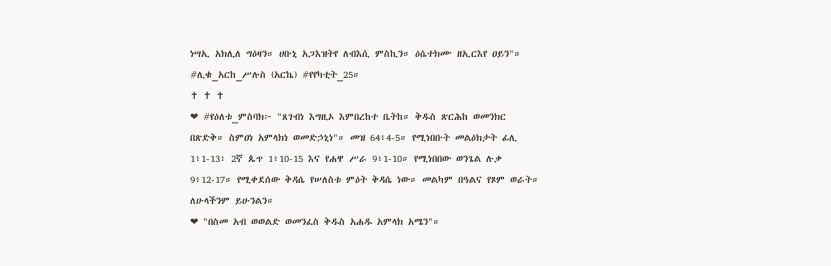ነሣኢ አክሊለ ግዕዛን። ሀቡኒ አጋእዝትየ ለብእሲ ምስኪን። ዕሴተክሙ ዘኢርእየ ዐይን"። #ሊቁ_አርከ_ሥሉስ (አርኬ) #የየካቲት_25።
✝ ✝ ✝
❤ #የዕለቱ_ምስባክ፦ "ጸገብነ እግዚኦ እምበረከተ ቤትከ። ቅዱስ ጽርሕከ ወመንክር በጽድቅ። ስምዐነ አምላክነ ወመድኃኒነ"። መዝ 64፥4-5። የሚነበቡት መልዕክታት ፊሊ 1፥1-13፣ 2ኛ ጴጥ 1፥10-15 እና የሐዋ ሥራ 9፥1-10። የሚነበበው ወንጌል ሉቃ 9፥12-17። የሚቀደሰው ቅዳሴ የሠለስቱ ምዕት ቅዳሴ ነው። መልካም በዓልና የጾም ወራት። ለሁላችንም ይሁንልን።
❤ "በስመ አብ ወወልድ ወመንፈስ ቅዱስ አሐዱ አምላክ አሜን"።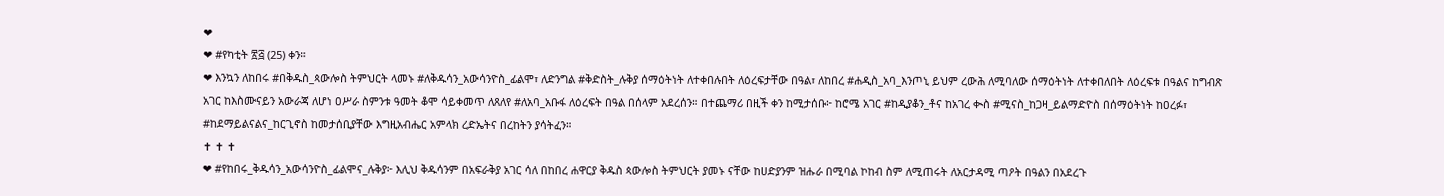❤
❤ #የካቲት ፳፭ (25) ቀን።
❤ እንኳን ለከበሩ #በቅዱስ_ጳውሎስ ትምህርት ላመኑ #ለቅዱሳን_አውሳንዮስ_ፊልሞ፣ ለድንግል #ቅድስት_ሉቅያ ሰማዕትነት ለተቀበሉበት ለዕረፍታቸው በዓል፣ ለከበረ #ሐዲስ_አባ_እንጦኒ ይህም ረውሕ ለሚባለው ሰማዕትነት ለተቀበለበት ለዕረፍቱ በዓልና ከግብጽ አገር ከእስሙናይን አውራጃ ለሆነ ዐሥራ ስምንቱ ዓመት ቆሞ ሳይቀመጥ ለጸለየ #ለአባ_አቡፋ ለዕረፍት በዓል በሰላም አደረሰን። በተጨማሪ በዚች ቀን ከሚታሰቡ፦ ከሮሜ አገር #ከዲያቆን_ቶና ከአገረ ቊስ #ሚናስ_ከጋዛ_ይልማድዮስ በሰማዕትነት ከዐረፉ፣ #ከደማይልናልና_ከርጊኖስ ከመታሰቢያቸው እግዚአብሔር አምላክ ረድኤትና በረከትን ያሳትፈን።
✝ ✝ ✝
❤ #የከበሩ_ቅዱሳን_አውሳንዮስ_ፊልሞና_ሉቅያ፦ እሊህ ቅዱሳንም በአፍራቅያ አገር ሳለ በከበረ ሐዋርያ ቅዱስ ጳውሎስ ትምህርት ያመኑ ናቸው ከሀድያንም ዝሑራ በሚባል ኮከብ ስም ለሚጠሩት ለአርታዳሚ ጣዖት በዓልን በአደረጉ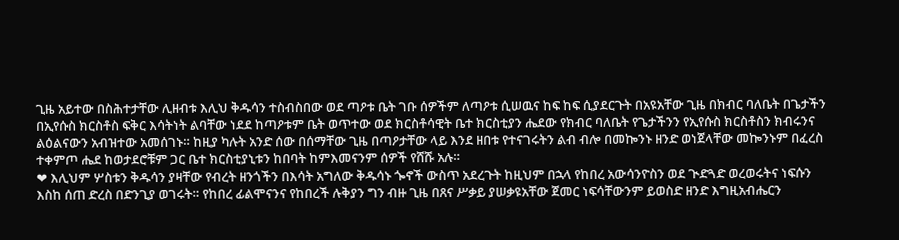ጊዜ አይተው በስሕተታቸው ሊዘብቱ እሊህ ቅዱሳን ተስብስበው ወደ ጣዖቱ ቤት ገቡ ሰዎችም ለጣዖቱ ሲሠዉና ከፍ ከፍ ሲያደርጉት በአዩአቸው ጊዜ በክብር ባለቤት በጌታችን በኢየሱስ ክርስቶስ ፍቅር እሳትነት ልባቸው ነደደ ከጣዖቱም ቤት ወጥተው ወደ ክርስቶሳዊት ቤተ ክርስቲያን ሔደው የክብር ባለቤት የጌታችንን የኢየሱስ ክርስቶስን ክብሩንና ልዕልናውን አብዝተው አመሰገኑ። ከዚያ ካሉት አንድ ሰው በሰማቸው ጊዜ በጣዖታቸው ላይ እንደ ዘበቱ የተናገሩትን ልብ ብሎ በመኰንኑ ዘንድ ወነጀላቸው መኰንኑም በፈረስ ተቀምጦ ሔደ ከወታደሮቹም ጋር ቤተ ክርስቲያኒቱን ከበባት ከምእመናንም ሰዎች የሸሹ አሉ።
❤ እሊህም ሦስቱን ቅዱሳን ያዛቸው የብረት ዘንጎችን በእሳት አግለው ቅዱሳኑ ጐኖች ውስጥ አደረጉት ከዚህም በኋላ የከበረ አውሳንዮስን ወደ ጒድጓድ ወረወሩትና ነፍሱን እስከ ሰጠ ድረስ በድንጊያ ወገሩት። የከበረ ፊልሞናንና የከበረች ሉቅያን ግን ብዙ ጊዜ በጸና ሥቃይ ያሠቃዩአቸው ጀመር ነፍሳቸውንም ይወስድ ዘንድ እግዚአብሔርን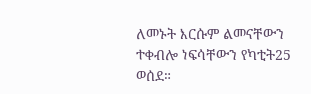ለመኑት እርሱም ልመናቸውን ተቀብሎ ነፍሳቸውን የካቲት25 ወሰደ።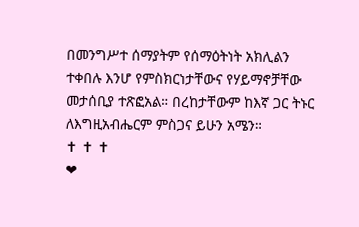በመንግሥተ ሰማያትም የሰማዕትነት አክሊልን ተቀበሉ እንሆ የምስክርነታቸውና የሃይማኖቻቸው መታሰቢያ ተጽፎአል። በረከታቸውም ከእኛ ጋር ትኑር ለእግዚአብሔርም ምስጋና ይሁን አሜን።
✝ ✝ ✝
❤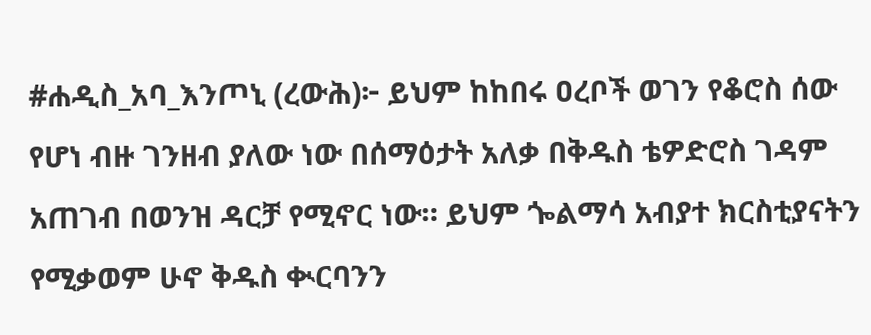#ሐዲስ_አባ_እንጦኒ (ረውሕ)፦ ይህም ከከበሩ ዐረቦች ወገን የቆሮስ ሰው የሆነ ብዙ ገንዘብ ያለው ነው በሰማዕታት አለቃ በቅዱስ ቴዎድሮስ ገዳም አጠገብ በወንዝ ዳርቻ የሚኖር ነው። ይህም ጐልማሳ አብያተ ክርስቲያናትን የሚቃወም ሁኖ ቅዱስ ቊርባንን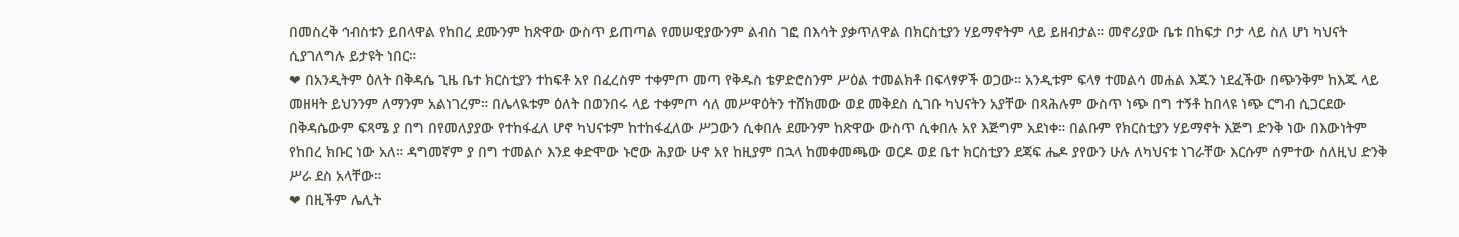በመስረቅ ኅብስቱን ይበላዋል የከበረ ደሙንም ከጽዋው ውስጥ ይጠጣል የመሠዊያውንም ልብስ ገፎ በእሳት ያቃጥለዋል በክርስቲያን ሃይማኖትም ላይ ይዘብታል። መኖሪያው ቤቱ በከፍታ ቦታ ላይ ስለ ሆነ ካህናት ሲያገለግሉ ይታዩት ነበር።
❤ በአንዲትም ዕለት በቅዳሴ ጊዜ ቤተ ክርስቲያን ተከፍቶ አየ በፈረስም ተቀምጦ መጣ የቅዱስ ቴዎድሮስንም ሥዕል ተመልክቶ በፍላፃዎች ወጋው። አንዲቱም ፍላፃ ተመልሳ መሐል እጁን ነደፈችው በጭንቅም ከእጁ ላይ መዘዛት ይህንንም ለማንም አልነገረም። በሌላዪቱም ዕለት በወንበሩ ላይ ተቀምጦ ሳለ መሥዋዕትን ተሸክመው ወደ መቅደስ ሲገቡ ካህናትን አያቸው በጻሕሉም ውስጥ ነጭ በግ ተኝቶ ከበላዩ ነጭ ርግብ ሲጋርደው በቅዳሴውም ፍጻሜ ያ በግ በየመለያያው የተከፋፈለ ሆኖ ካህናቱም ከተከፋፈለው ሥጋውን ሲቀበሉ ደሙንም ከጽዋው ውስጥ ሲቀበሉ አየ እጅግም አደነቀ። በልቡም የክርስቲያን ሃይማኖት እጅግ ድንቅ ነው በእውነትም የከበረ ክቡር ነው አለ። ዳግመኛም ያ በግ ተመልሶ እንደ ቀድሞው ኑሮው ሕያው ሁኖ አየ ከዚያም በኋላ ከመቀመጫው ወርዶ ወደ ቤተ ክርስቲያን ደጃፍ ሔዶ ያየውን ሁሉ ለካህናቱ ነገራቸው እርሱም ሰምተው ስለዚህ ድንቅ ሥራ ደስ አላቸው።
❤ በዚችም ሌሊት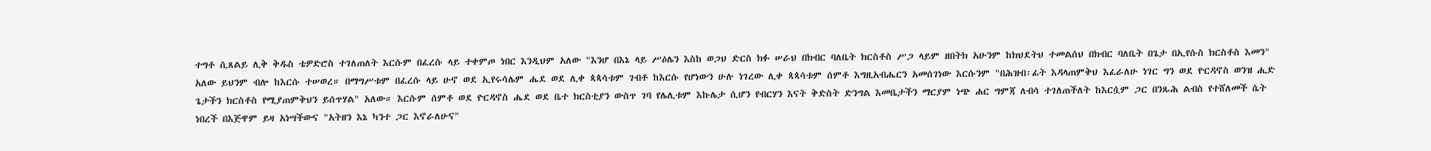ተግቶ ሲጸልይ ሊቅ ቅዱስ ቴዎድሮስ ተገለጠለት እርሱም በፈረሱ ላይ ተቀምጦ ነበር እንዲህም አለው "እንሆ በእኔ ላይ ሥዕሌን እስከ ወጋህ ድርስ ክፉ ሠራህ በክብር ባለቤት ክርስቶስ ሥጋ ላይም ዘበትክ አሁንም ከክህደትህ ተመልሰህ በክብር ባለቤት በጌታ በኢየሱስ ክርስቶስ እመን" አለው ይህንም ብሎ ከእርሱ ተሠወረ። በማግሥቱም በፈረሱ ላይ ሁኖ ወደ ኢየሩሳሌም ሔደ ወደ ሊቀ ጳጳሳቱም ገብቶ ከእርሱ የሆነውን ሁሉ ነገረው ሊቀ ጳጳሳቱም ሰምቶ እግዚአብሔርን አመሰገነው እርሱንም "በሕዝብ፡ፊት እዳላጠምቅህ እፈራለሁ ነገር ግን ወደ ዮርዳኖስ ወንዝ ሒድ ጌታችን ክርስቶስ የሚያጠምቅህን ይሰጥሃል" አለው። እርሱም ሰምቶ ወደ ዮርዳኖስ ሔደ ወደ ቤተ ክርስቲያን ውስጥ ገባ የሌሊቱም እኩሌታ ሲሆን የብርሃን እናት ቅድስት ድንግል እመቤታችን ማርያም ነጭ ሐር ግምጃ ለብሳ ተገለጠችለት ከእርሷም ጋር በንጹሕ ልብስ የተሸለመች ሴት ነበረች በእጅዋም ይዛ አነሣችውና "አትዘን እኔ ካንተ ጋር እኖራለሁና"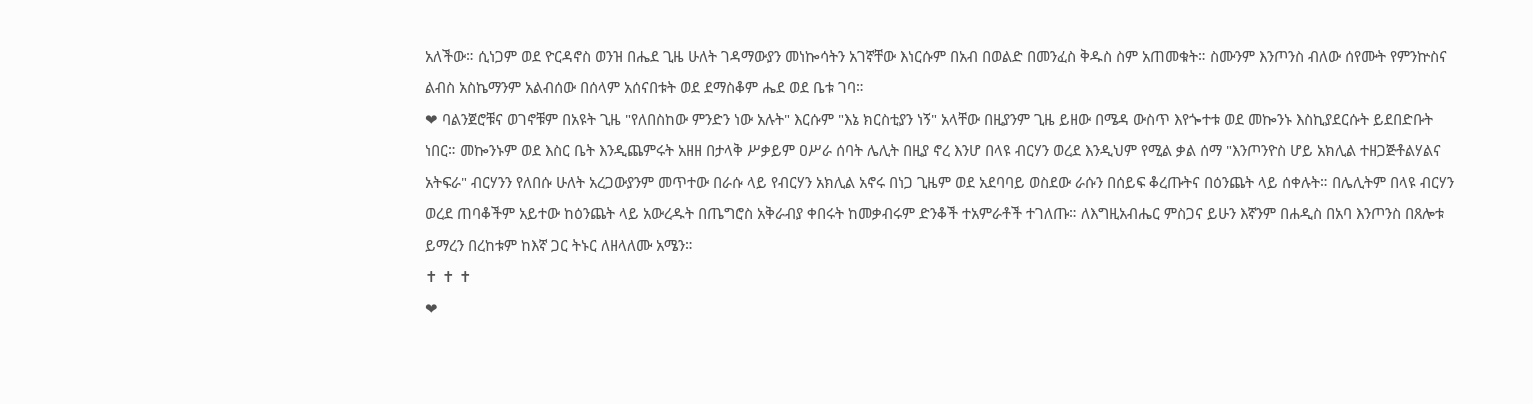አለችው። ሲነጋም ወደ ዮርዳኖስ ወንዝ በሔደ ጊዜ ሁለት ገዳማውያን መነኰሳትን አገኛቸው እነርሱም በአብ በወልድ በመንፈስ ቅዱስ ስም አጠመቁት። ስሙንም እንጦንስ ብለው ሰየሙት የምንኵስና ልብስ አስኬማንም አልብሰው በሰላም አሰናበቱት ወደ ደማስቆም ሔደ ወደ ቤቱ ገባ።
❤ ባልንጀሮቹና ወገኖቹም በአዩት ጊዜ "የለበስከው ምንድን ነው አሉት" እርሱም "እኔ ክርስቲያን ነኝ" አላቸው በዚያንም ጊዜ ይዘው በሜዳ ውስጥ እየጐተቱ ወደ መኰንኑ እስኪያደርሱት ይደበድቡት ነበር። መኰንኑም ወደ እስር ቤት እንዲጨምሩት አዘዘ በታላቅ ሥቃይም ዐሥራ ሰባት ሌሊት በዚያ ኖረ እንሆ በላዩ ብርሃን ወረደ እንዲህም የሚል ቃል ሰማ "እንጦንዮስ ሆይ አክሊል ተዘጋጅቶልሃልና አትፍራ" ብርሃንን የለበሱ ሁለት አረጋውያንም መጥተው በራሱ ላይ የብርሃን አክሊል አኖሩ በነጋ ጊዜም ወደ አደባባይ ወስደው ራሱን በሰይፍ ቆረጡትና በዕንጨት ላይ ሰቀሉት። በሌሊትም በላዩ ብርሃን ወረደ ጠባቆችም አይተው ከዕንጨት ላይ አውረዱት በጤግሮስ አቅራብያ ቀበሩት ከመቃብሩም ድንቆች ተአምራቶች ተገለጡ። ለእግዚአብሔር ምስጋና ይሁን እኛንም በሐዲስ በአባ እንጦንስ በጸሎቱ ይማረን በረከቱም ከእኛ ጋር ትኑር ለዘላለሙ አሜን።
✝ ✝ ✝
❤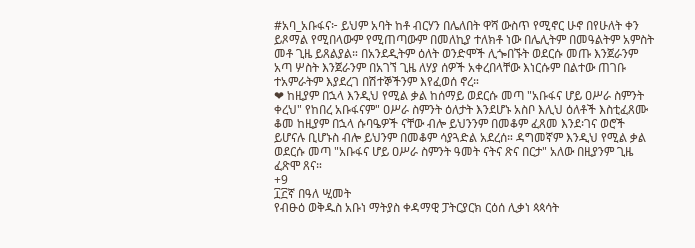#አባ_አቡፋና፦ ይህም አባት ከቶ ብርሃን በሌለበት ዋሻ ውስጥ የሚኖር ሁኖ በየሁለት ቀን ይጾማል የሚበላውም የሚጠጣውም በመለኪያ ተለክቶ ነው በሌሊትም በመዓልትም አምስት መቶ ጊዜ ይጸልያል። በአንደዲትም ዕለት ወንድሞች ሊጐበኙት ወደርሱ መጡ እንጀራንም አጣ ሦስት እንጀራንም በአገኘ ጊዜ ለሃያ ሰዎች አቀረበላቸው እነርሱም በልተው ጠገቡ ተአምራትም እያደረገ በሽተኞችንም እየፈወሰ ኖረ።
❤ ከዚያም በኋላ እንዲህ የሚል ቃል ከሰማይ ወደርሱ መጣ "አቡፋና ሆይ ዐሥራ ስምንት ቀረህ" የከበረ አቡፋናም" ዐሥራ ስምንት ዕለታት እንደሆኑ አስቦ እሊህ ዕለቶች እስቲፈጸሙ ቆመ ከዚያም በኋላ ሱባዔዎች ናቸው ብሎ ይህንንም በመቆም ፈጸመ እንደ፡ገና ወሮች ይሆናሉ ቢሆኑስ ብሎ ይህንም በመቆም ሳያጓድል አደረሰ። ዳግመኛም እንዲህ የሚል ቃል ወደርሱ መጣ "አቡፋና ሆይ ዐሥራ ስምንት ዓመት ናትና ጽና በርታ" አለው በዚያንም ጊዜ ፈጽሞ ጸና።
+9
፲፫ኛ በዓለ ሢመት
የብፁዕ ወቅዱስ አቡነ ማትያስ ቀዳማዊ ፓትርያርክ ርዕሰ ሊቃነ ጳጳሳት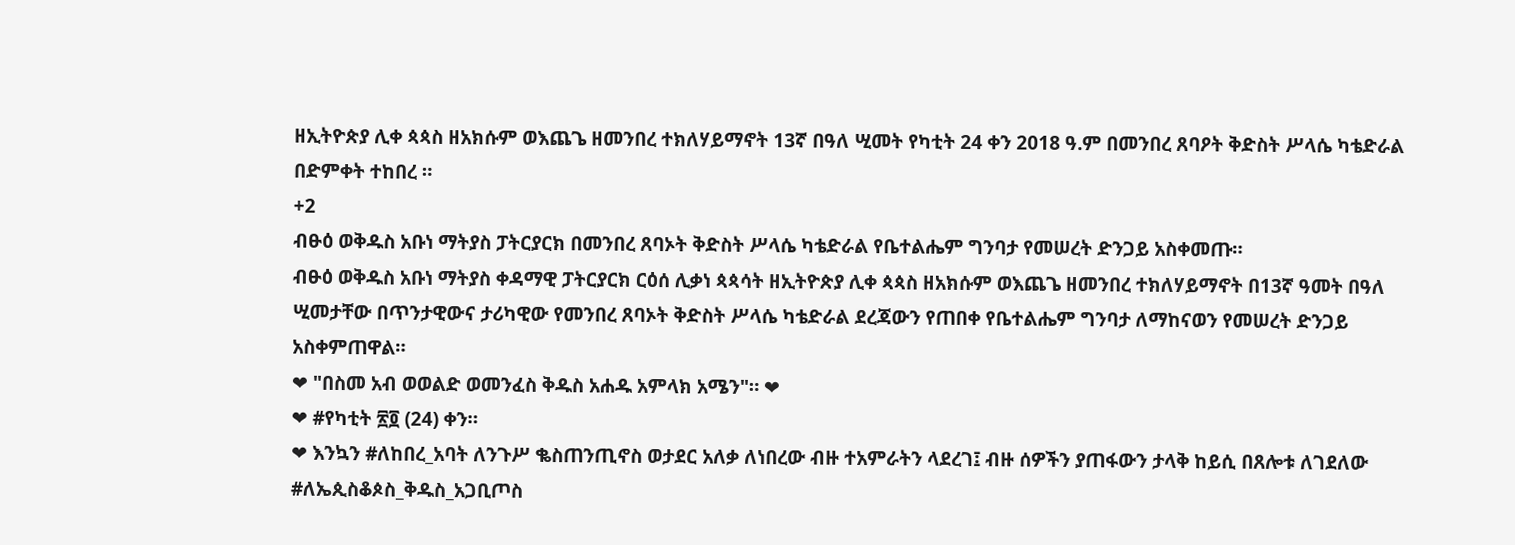ዘኢትዮጵያ ሊቀ ጳጳስ ዘአክሱም ወእጨጌ ዘመንበረ ተክለሃይማኖት 13ኛ በዓለ ሢመት የካቲት 24 ቀን 2018 ዓ.ም በመንበረ ጸባዖት ቅድስት ሥላሴ ካቴድራል በድምቀት ተከበረ ።
+2
ብፁዕ ወቅዱስ አቡነ ማትያስ ፓትርያርክ በመንበረ ጸባኦት ቅድስት ሥላሴ ካቴድራል የቤተልሔም ግንባታ የመሠረት ድንጋይ አስቀመጡ።
ብፁዕ ወቅዱስ አቡነ ማትያስ ቀዳማዊ ፓትርያርክ ርዕሰ ሊቃነ ጳጳሳት ዘኢትዮጵያ ሊቀ ጳጳስ ዘአክሱም ወእጨጌ ዘመንበረ ተክለሃይማኖት በ13ኛ ዓመት በዓለ ሢመታቸው በጥንታዊውና ታሪካዊው የመንበረ ጸባኦት ቅድስት ሥላሴ ካቴድራል ደረጃውን የጠበቀ የቤተልሔም ግንባታ ለማከናወን የመሠረት ድንጋይ አስቀምጠዋል።
❤ "በስመ አብ ወወልድ ወመንፈስ ቅዱስ አሐዱ አምላክ አሜን"። ❤
❤ #የካቲት ፳፬ (24) ቀን።
❤ እንኳን #ለከበረ_አባት ለንጉሥ ቈስጠንጢኖስ ወታደር አለቃ ለነበረው ብዙ ተአምራትን ላደረገ፤ ብዙ ሰዎችን ያጠፋውን ታላቅ ከይሲ በጸሎቱ ለገደለው #ለኤጲስቆጶስ_ቅዱስ_አጋቢጦስ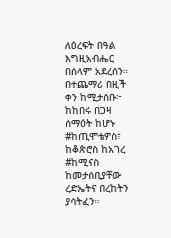ለዕረፍት በዓል እግዚአብሔር በሰላም አደረሰን። በተጨማሪ በዚች ቀን ከሚታሰቡ፦ ከከበሩ በጋዛ ሰማዕት ከሆኑ #ከጢሞቴዎስ፣ ከቆጵሮስ ከአገረ #ከሚናስ ከመታሰቢያቸው ረድኤትና በረከትን ያሳትፈን።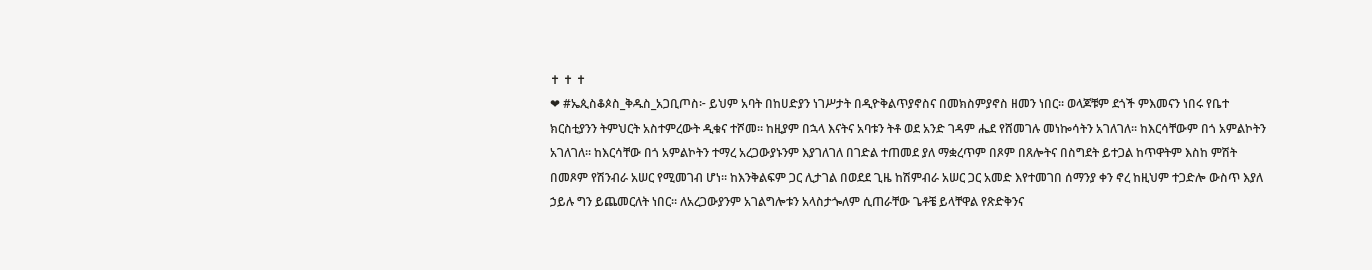✝ ✝ ✝
❤ #ኤጲስቆጶስ_ቅዱስ_አጋቢጦስ፦ ይህም አባት በከሀድያን ነገሥታት በዲዮቅልጥያኖስና በመክስምያኖስ ዘመን ነበር። ወላጆቹም ደጎች ምእመናን ነበሩ የቤተ ክርስቲያንን ትምህርት አስተምረውት ዲቁና ተሾመ። ከዚያም በኋላ እናትና አባቱን ትቶ ወደ አንድ ገዳም ሔደ የሸመገሉ መነኰሳትን አገለገለ። ከእርሳቸውም በጎ አምልኮትን አገለገለ። ከእርሳቸው በጎ አምልኮትን ተማረ አረጋውያኑንም እያገለገለ በገድል ተጠመደ ያለ ማቋረጥም በጾም በጸሎትና በስግደት ይተጋል ከጥዋትም እስከ ምሽት በመጾም የሽንብራ አሠር የሚመገብ ሆነ። ከእንቅልፍም ጋር ሊታገል በወደደ ጊዜ ከሽምብራ አሠር ጋር አመድ እየተመገበ ሰማንያ ቀን ኖረ ከዚህም ተጋድሎ ውስጥ እያለ ኃይሉ ግን ይጨመርለት ነበር። ለአረጋውያንም አገልግሎቱን አላስታጐለም ሲጠራቸው ጌቶቼ ይላቸዋል የጽድቅንና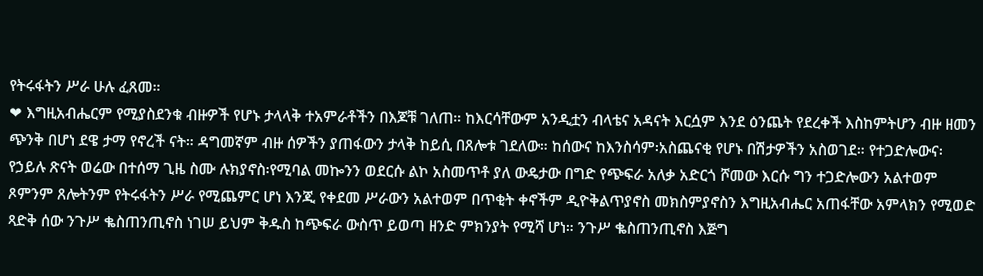የትሩፋትን ሥራ ሁሉ ፈጸመ።
❤ እግዚአብሔርም የሚያስደንቁ ብዙዎች የሆኑ ታላላቅ ተአምራቶችን በእጆቹ ገለጠ። ከእርሳቸውም አንዲቷን ብላቴና አዳናት እርሷም እንደ ዕንጨት የደረቀች እስከምትሆን ብዙ ዘመን ጭንቅ በሆነ ደዌ ታማ የኖረች ናት። ዳግመኛም ብዙ ሰዎችን ያጠፋውን ታላቅ ከይሲ በጸሎቱ ገደለው። ከሰውና ከእንስሳም፡አስጨናቂ የሆኑ በሽታዎችን አስወገደ። የተጋድሎውና፡የኃይሉ ጽናት ወሬው በተሰማ ጊዜ ስሙ ሉክያኖስ፡የሚባል መኰንን ወደርሱ ልኮ አስመጥቶ ያለ ውዴታው በግድ የጭፍራ አለቃ አድርጎ ሾመው እርሱ ግን ተጋድሎውን አልተወም ጾምንም ጸሎትንም የትሩፋትን ሥራ የሚጨምር ሆነ እንጂ የቀደመ ሥራውን አልተወም በጥቂት ቀኖችም ዲዮቅልጥያኖስ መክስምያኖስን እግዚአብሔር አጠፋቸው አምላክን የሚወድ ጻድቅ ሰው ንጉሥ ቈስጠንጢኖስ ነገሠ ይህም ቅዱስ ከጭፍራ ውስጥ ይወጣ ዘንድ ምክንያት የሚሻ ሆነ። ንጉሥ ቈስጠንጢኖስ እጅግ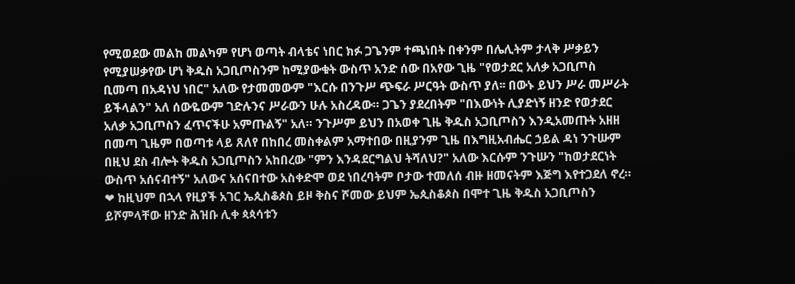የሚወደው መልከ መልካም የሆነ ወጣት ብላቴና ነበር ክፉ ጋጌንም ተጫነበት በቀንም በሌሊትም ታላቅ ሥቃይን የሚያሠቃየው ሆነ ቅዱስ አጋቢጦስንም ከሚያውቁት ውስጥ አንድ ሰው በአየው ጊዜ "የወታደር አለቃ አጋቢጦስ ቢመጣ በአዳነህ ነበር" አለው የታመመውም "እርሱ በንጉሥ ጭፍራ ሥርዓት ውስጥ ያለ፡፡ በውኑ ይህን ሥራ መሥራት ይችላልን" አለ ሰውዬውም ገድሉንና ሥራውን ሁሉ አስረዳው። ጋጌን ያደረበትም "በእውነት ሊያድነኝ ዘንድ የወታደር አለቃ አጋቢጦስን ፈጥናችሁ አምጡልኝ" አለ። ንጉሥም ይህን በአወቀ ጊዜ ቅዱስ አጋቢጦስን እንዲአመጡት አዘዘ በመጣ ጊዜም በወጣቱ ላይ ጸለየ በከበረ መስቀልም አማተበው በዚያንም ጊዜ በእግዚአብሔር ኃይል ዳነ ንጉሡም በዚህ ደስ ብሎት ቅዱስ አጋቢጦስን አከበረው "ምን እንዳደርግልህ ትሻለህ?" አለው እርሱም ንጉሡን "ከወታደርነት ውስጥ አሰናብተኝ" አለውና አሰናበተው አስቀድሞ ወደ ነበረባትም ቦታው ተመለሰ ብዙ ዘመናትም እጅግ እየተጋደለ ኖረ።
❤ ከዚህም በኋላ የዚያች አገር ኤጲስቆጶስ ይዞ ቅስና ሾመው ይህም ኤጲስቆጶስ በሞተ ጊዜ ቅዱስ አጋቢጦስን ይሾምላቸው ዘንድ ሕዝቡ ሊቀ ጳጳሳቱን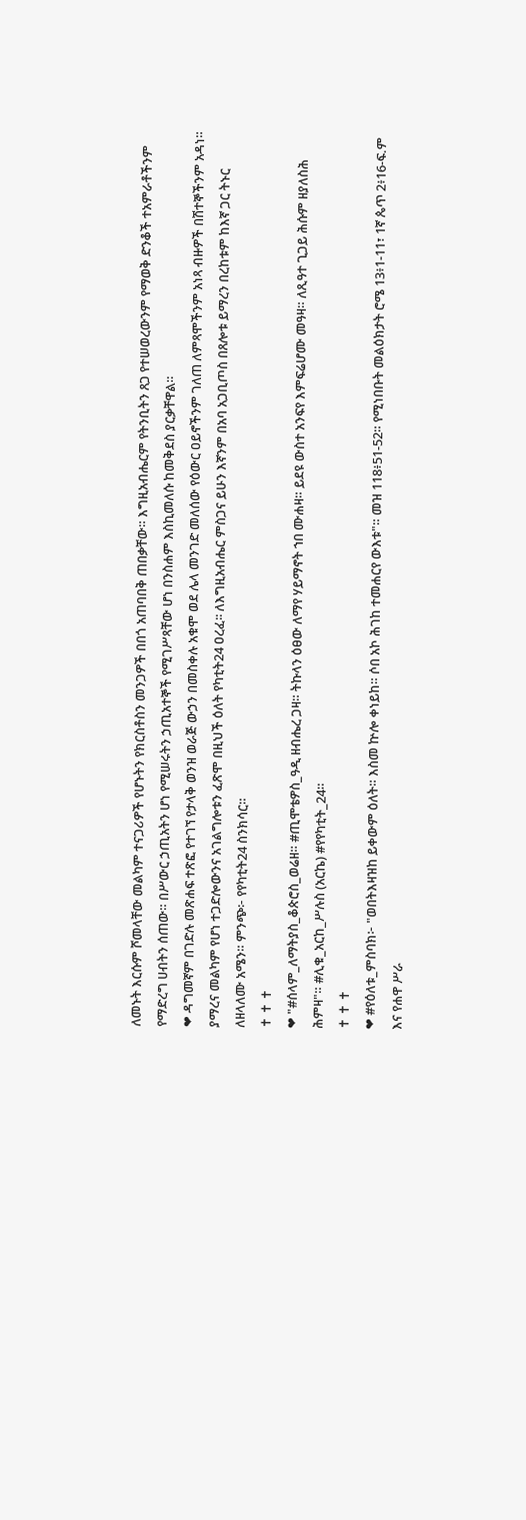ለመኑት እርሱም ሾመላቸው መልካም ተናጋሪዎች የሆኑትን የክርስቶስን መንጋዎች በበጎ አጠባበቅ ጠበቃቸው። እግዚአብሔርም የትንቢትን ጸጋ የተሠወረውንም የማወቅ ድንቆች ተአምራቶችንም የማድረግ ሀብትን ሰጠው። በሥውር ኃጢአትን ሆነ የሚሠሩትን ኃጢአተኞች የሚገሥጻቸው ሆነ በንስሐም እስኪመለሱ ከመቅደስ ያርቃቸዋል።
❤ ዳግመኛም በገድሉ መጽሐፍ ተጽፎ የተገኘ የታላቅ ወንዝ ወራጅ ውኃን በመስቀሉ አቁሞ ወደ ሌላ መንገድ መለሰው የዕውር ዐይኖችንም ገለጠ ለምጻሞችንም አነጻ ብዙዎች በሽተኞችንም አዳነ። ያማረና መልካም የሆነ ተጋድሎውንና አገልግሎቱን ፈጽሞ በዚህች ዕለት የካቲት24 ዐረፈ፡፡ ለእግዚአብሔር ምስጋና ይሁን እኛንም በአባ አጋቢጦስ በጸሎቱ ይማረን በረከቱም ከእኛ ጋር ትኑር ለዘላለሙ አሜን። ምንጭ፦ የየካቲት24 ስንክሳር።
✝ ✝ ✝
❤ "#ሰላም_ለማትያስ_ቆጵሮስ_ወሬዘ። #ጢሞቴዎስ_ዓዲ ዘብሔረ ጋዛ። ትኩላን ዕፀው ለማየ ሃይማኖት ኀበ ሙሐዛ። ይደዩ ውስተ አንፍየ እምፍሬሆሙ መዓዛ። ለጺዓተ ጊጋይ ሕሱም ዘያለስሕ ሕምዛ"። #ሊቁ_አርከ_ሥሉስ (አርኬ) #የየካቲት_24።
✝ ✝ ✝
❤ #የዕለቱ_ምስባክ፦ "ወበትእዛዝከ ይቀውም ዕለት። እስመ ኵሎ ቀነይከ። ሶበ አኮ ሕገከ ተመሐርየ ውእቱ"። መዝ 118፥51-52። የሚነበቡት መልዕክታት ሮሜ 13፥1-11፣ 1ኛ ጴጥ 2፥16-ፍ.ም እና የሐዋ ሥራ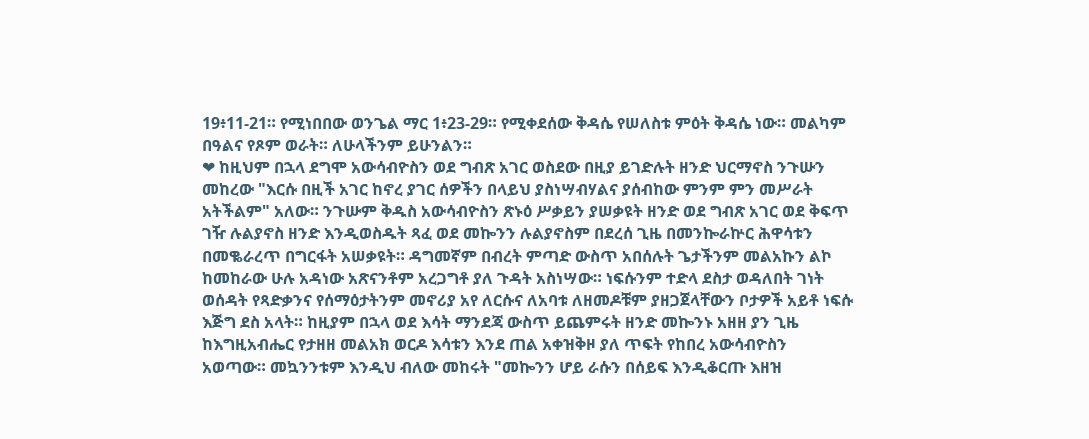19፥11-21። የሚነበበው ወንጌል ማር 1፥23-29። የሚቀደሰው ቅዳሴ የሠለስቱ ምዕት ቅዳሴ ነው። መልካም በዓልና የጾም ወራት። ለሁላችንም ይሁንልን።
❤ ከዚህም በኋላ ደግሞ አውሳብዮስን ወደ ግብጽ አገር ወስደው በዚያ ይገድሉት ዘንድ ህርማኖስ ንጉሡን መከረው "እርሱ በዚች አገር ከኖረ ያገር ሰዎችን በላይህ ያስነሣብሃልና ያሰብከው ምንም ምን መሥራት አትችልም" አለው። ንጉሡም ቅዱስ አውሳብዮስን ጽኑዕ ሥቃይን ያሠቃዩት ዘንድ ወደ ግብጽ አገር ወደ ቅፍጥ ገዥ ሉልያኖስ ዘንድ እንዲወስዱት ጻፈ ወደ መኰንን ሉልያኖስም በደረሰ ጊዜ በመንኰራኵር ሕዋሳቱን በመቈራረጥ በግርፋት አሠቃዩት። ዳግመኛም በብረት ምጣድ ውስጥ አበሰሉት ጌታችንም መልአኩን ልኮ ከመከራው ሁሉ አዳነው አጽናንቶም አረጋግቶ ያለ ጉዳት አስነሣው። ነፍሱንም ተድላ ደስታ ወዳለበት ገነት ወሰዳት የጻድቃንና የሰማዕታትንም መኖሪያ አየ ለርሱና ለአባቱ ለዘመዶቹም ያዘጋጀላቸውን ቦታዎች አይቶ ነፍሱ እጅግ ደስ አላት። ከዚያም በኋላ ወደ እሳት ማንደጃ ውስጥ ይጨምሩት ዘንድ መኰንኑ አዘዘ ያን ጊዜ ከእግዚአብሔር የታዘዘ መልአክ ወርዶ እሳቱን እንደ ጠል አቀዝቅዞ ያለ ጥፍት የከበረ አውሳብዮስን አወጣው። መኳንንቱም እንዲህ ብለው መከሩት "መኰንን ሆይ ራሱን በሰይፍ እንዲቆርጡ እዘዝ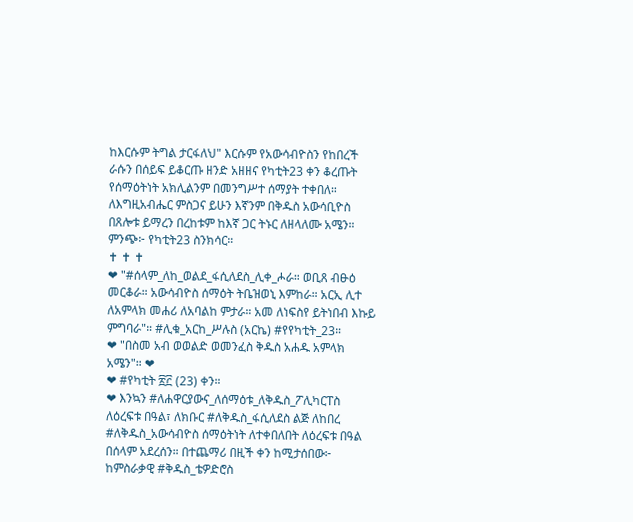ከእርሱም ትግል ታርፋለህ" እርሱም የአውሳብዮስን የከበረች ራሱን በሰይፍ ይቆርጡ ዘንድ አዘዘና የካቲት23 ቀን ቆረጡት የሰማዕትነት አክሊልንም በመንግሥተ ሰማያት ተቀበለ። ለእግዚአብሔር ምስጋና ይሁን እኛንም በቅዱስ አውሳቢዮስ በጸሎቱ ይማረን በረከቱም ከእኛ ጋር ትኑር ለዘላለሙ አሜን። ምንጭ፦ የካቲት23 ስንክሳር።
✝ ✝ ✝
❤ "#ሰላም_ለከ_ወልደ_ፋሲለደስ_ሊቀ_ሖራ። ወቢጸ ብፁዕ መርቆራ። አውሳብዮስ ሰማዕት ትቤዝወኒ እምከራ። አርኢ ሊተ ለአምላክ መሐሪ ለአባልከ ምታራ። አመ ለነፍስየ ይትነበብ እኩይ ምግባራ"። #ሊቁ_አርከ_ሥሉስ (አርኬ) #የየካቲት_23።
❤ "በስመ አብ ወወልድ ወመንፈስ ቅዱስ አሐዱ አምላክ አሜን"። ❤
❤ #የካቲት ፳፫ (23) ቀን።
❤ እንኳን #ለሐዋርያውና_ለሰማዕቱ_ለቅዱስ_ፖሊካርፐስ ለዕረፍቱ በዓል፣ ለክቡር #ለቅዱስ_ፋሲለደስ ልጅ ለከበረ #ለቅዱስ_አውሳብዮስ ሰማዕትነት ለተቀበለበት ለዕረፍቱ በዓል በሰላም አደረሰን። በተጨማሪ በዚች ቀን ከሚታሰበው፦ ከምስራቃዊ #ቅዱስ_ቴዎድሮስ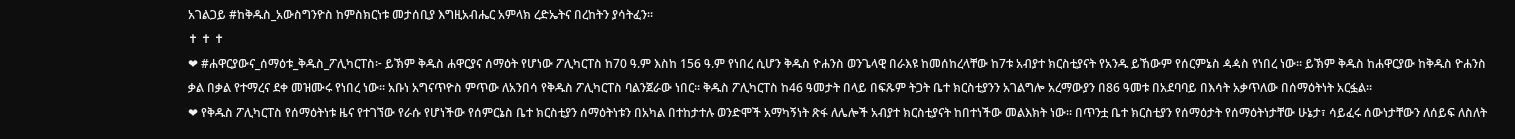አገልጋይ #ከቅዱስ_አውስግንዮስ ከምስክርነቱ መታሰቢያ እግዚአብሔር አምላክ ረድኤትና በረከትን ያሳትፈን።
✝ ✝ ✝
❤ #ሐዋርያውና_ሰማዕቱ_ቅዱስ_ፖሊካርፐስ፦ ይኽም ቅዱስ ሐዋርያና ሰማዕት የሆነው ፖሊካርፐስ ከ70 ዓ.ም እስከ 156 ዓ.ም የነበረ ሲሆን ቅዱስ ዮሐንስ ወንጌላዊ በራእዩ ከመሰከረላቸው ከ7ቱ አብያተ ክርስቲያናት የአንዱ ይኸውም የሰርምኔስ ዻዻስ የነበረ ነው፡፡ ይኽም ቅዱስ ከሐዋርያው ከቅዱስ ዮሐንስ ቃል በቃል የተማረና ደቀ መዝሙሩ የነበረ ነው፡፡ አቡነ አግናጥዮስ ምጥው ለአንበሳ የቅዱስ ፖሊካርፐስ ባልንጀራው ነበር፡፡ ቅዱስ ፖሊካርፐስ ከ46 ዓመታት በላይ በፍጹም ትጋት ቤተ ክርስቲያንን አገልግሎ አረማውያን በ86 ዓመቱ በአደባባይ በእሳት አቃጥለው በሰማዕትነት አርፏል፡፡
❤ የቅዱስ ፖሊካርፐስ የሰማዕትነቱ ዜና የተገኘው የራሱ የሆነችው የሰምርኔስ ቤተ ክርስቲያን ሰማዕትነቱን በአካል በተከታተሉ ወንድሞች አማካኝነት ጽፋ ለሌሎች አብያተ ክርስቲያናት ከበተነችው መልእክት ነው። በጥንቷ ቤተ ክርስቲያን የሰማዕታት የሰማዕትነታቸው ሁኔታ፣ ሳይፈሩ ሰውነታቸውን ለሰይፍ ለስለት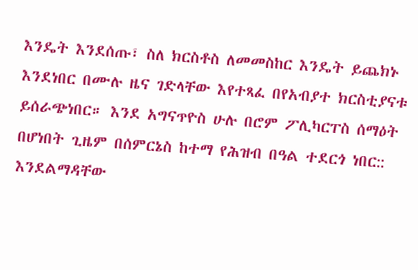እንዴት እንደሰጡ፣ ስለ ክርስቶስ ለመመስከር እንዴት ይጨክኑ እንደነበር በሙሉ ዜና ገድላቸው እየተጻፈ በየአብያተ ክርስቲያናቱ ይሰራጭነበር። እንደ አግናጥዮስ ሁሉ በሮም ፖሊካርፐስ ሰማዕት በሆነበት ጊዜም በሰምርኔስ ከተማ የሕዝብ በዓል ተደርጎ ነበር:: እንደልማዳቸው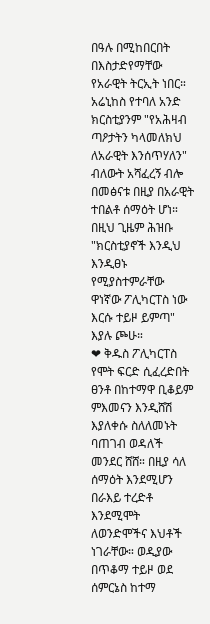በዓሉ በሚከበርበት በእስታድየማቸው የአራዊት ትርኢት ነበር። አሬኒከስ የተባለ አንድ ክርስቲያንም "የአሕዛብ ጣዖታትን ካላመለክህ ለአራዊት እንሰጥሃለን" ብለውት አሻፈረኝ ብሎ በመፅናቱ በዚያ በአራዊት ተበልቶ ሰማዕት ሆነ። በዚህ ጊዜም ሕዝቡ "ክርስቲያኖች እንዲህ እንዲፀኑ የሚያስተምራቸው ዋነኛው ፖሊካርፐስ ነው እርሱ ተይዞ ይምጣ" እያሉ ጮሁ።
❤ ቅዱስ ፖሊካርፐስ የሞት ፍርድ ሲፈረድበት ፀንቶ በከተማዋ ቢቆይም ምእመናን እንዲሸሽ እያለቀሱ ስለለመኑት ባጠገብ ወዳለች መንደር ሸሸ። በዚያ ሳለ ሰማዕት እንደሚሆን በራእይ ተረድቶ እንደሚሞት ለወንድሞችና እህቶች ነገራቸው። ወዲያው በጥቆማ ተይዞ ወደ ሰምርኔስ ከተማ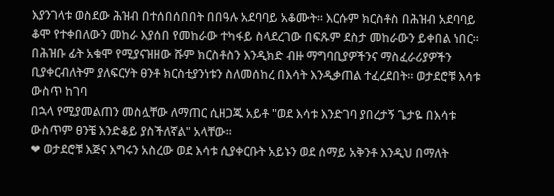እያንገላቱ ወስደው ሕዝብ በተሰበሰበበት በበዓሉ አደባባይ አቆሙት። እርሱም ክርስቶስ በሕዝብ አደባባይ ቆሞ የተቀበለውን መከራ እያሰበ የመከራው ተካፋይ ስላደረገው በፍጹም ደስታ መከራውን ይቀበል ነበር። በሕዝቡ ፊት አቁሞ የሚያናዝዘው ሹም ክርስቶስን እንዲክድ ብዙ ማግባቢያዎችንና ማስፈራሪያዎችን ቢያቀርብለትም ያለፍርሃት ፀንቶ ክርስቲያንነቱን ስለመሰከረ በእሳት እንዲቃጠል ተፈረደበት። ወታደሮቹ እሳቱ ውስጥ ከገባ
በኋላ የሚያመልጠን መስሏቸው ለማጠር ሲዘጋጁ አይቶ "ወደ እሳቱ እንድገባ ያበረታኝ ጌታዬ በእሳቱ ውስጥም ፀንቼ እንድቆይ ያስችለኛል" አላቸው።
❤ ወታደሮቹ እጅና እግሩን አስረው ወደ እሳቱ ሲያቀርቡት አይኑን ወደ ሰማይ አቅንቶ እንዲህ በማለት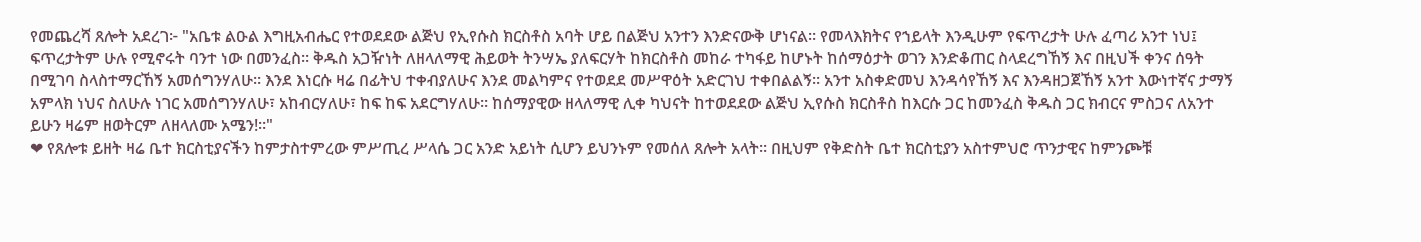የመጨረሻ ጸሎት አደረገ፦ "አቤቱ ልዑል እግዚአብሔር የተወደደው ልጅህ የኢየሱስ ክርስቶስ አባት ሆይ በልጅህ አንተን እንድናውቅ ሆነናል። የመላእክትና የኀይላት እንዲሁም የፍጥረታት ሁሉ ፈጣሪ አንተ ነህ፤ ፍጥረታትም ሁሉ የሚኖሩት ባንተ ነው በመንፈስ። ቅዱስ አጋዥነት ለዘላለማዊ ሕይወት ትንሣኤ ያለፍርሃት ከክርስቶስ መከራ ተካፋይ ከሆኑት ከሰማዕታት ወገን እንድቆጠር ስላደረግኸኝ እና በዚህች ቀንና ሰዓት በሚገባ ስላስተማርኸኝ አመሰግንሃለሁ። እንደ እነርሱ ዛሬ በፊትህ ተቀብያለሁና እንደ መልካምና የተወደደ መሥዋዕት አድርገህ ተቀበልልኝ። አንተ አስቀድመህ እንዳሳየኸኝ እና እንዳዘጋጀኸኝ አንተ እውነተኛና ታማኝ አምላክ ነህና ስለሁሉ ነገር አመሰግንሃለሁ፣ አከብርሃለሁ፣ ከፍ ከፍ አደርግሃለሁ። ከሰማያዊው ዘላለማዊ ሊቀ ካህናት ከተወደደው ልጅህ ኢየሱስ ክርስቶስ ከእርሱ ጋር ከመንፈስ ቅዱስ ጋር ክብርና ምስጋና ለአንተ ይሁን ዛሬም ዘወትርም ለዘላለሙ አሜን!።"
❤ የጸሎቱ ይዘት ዛሬ ቤተ ክርስቲያናችን ከምታስተምረው ምሥጢረ ሥላሴ ጋር አንድ አይነት ሲሆን ይህንኑም የመሰለ ጸሎት አላት። በዚህም የቅድስት ቤተ ክርስቲያን አስተምህሮ ጥንታዊና ከምንጮቹ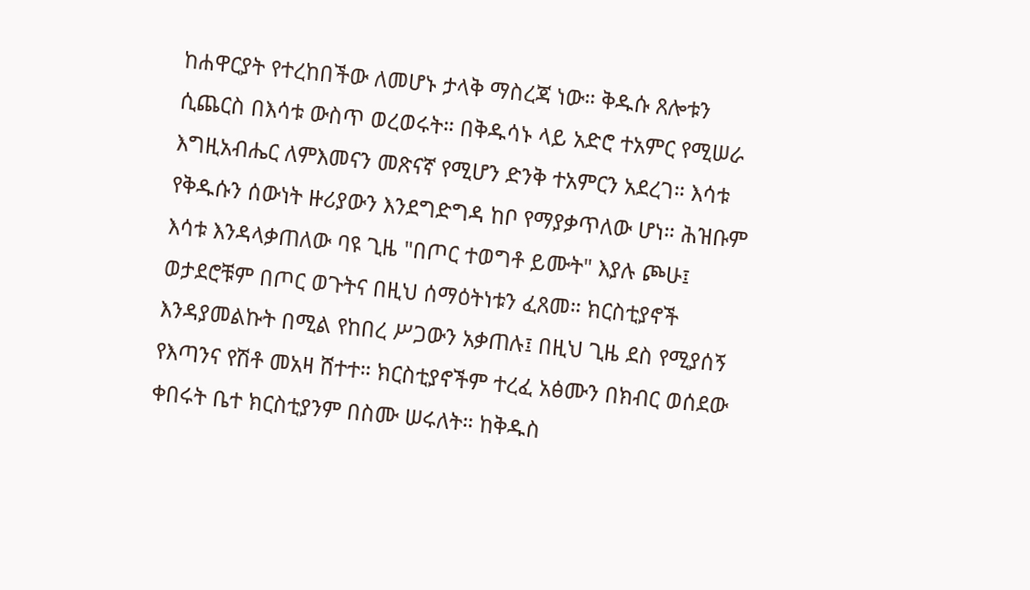ከሐዋርያት የተረከበችው ለመሆኑ ታላቅ ማስረጃ ነው። ቅዱሱ ጸሎቱን ሲጨርስ በእሳቱ ውስጥ ወረወሩት። በቅዱሳኑ ላይ አድሮ ተአምር የሚሠራ እግዚአብሔር ለምእመናን መጽናኛ የሚሆን ድንቅ ተአምርን አደረገ። እሳቱ የቅዱሱን ሰውነት ዙሪያውን እንደግድግዳ ከቦ የማያቃጥለው ሆነ። ሕዝቡም እሳቱ እንዳላቃጠለው ባዩ ጊዜ "በጦር ተወግቶ ይሙት" እያሉ ጮሁ፤ ወታደሮቹም በጦር ወጉትና በዚህ ሰማዕትነቱን ፈጸመ። ክርስቲያኖች እንዳያመልኩት በሚል የከበረ ሥጋውን አቃጠሉ፤ በዚህ ጊዜ ደስ የሚያሰኝ የእጣንና የሽቶ መአዛ ሸተተ። ክርስቲያኖችም ተረፈ አፅሙን በክብር ወሰደው ቀበሩት ቤተ ክርስቲያንም በስሙ ሠሩለት። ከቅዱስ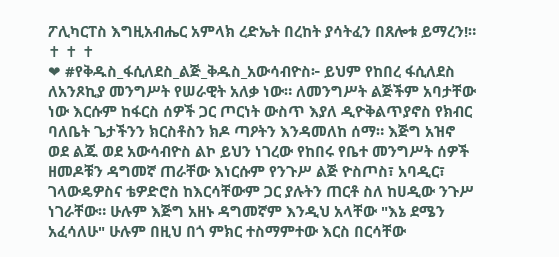ፖሊካርፐስ እግዚአብሔር አምላክ ረድኤት በረከት ያሳትፈን በጸሎቱ ይማረን!።
✝ ✝ ✝
❤ #የቅዱስ_ፋሲለደስ_ልጅ_ቅዱስ_አውሳብዮስ፦ ይህም የከበረ ፋሲለደስ ለአንጾኪያ መንግሥት የሠራዊት አለቃ ነው። ለመንግሥት ልጅችም አባታቸው ነው እርሱም ከፋርስ ሰዎች ጋር ጦርነት ውስጥ እያለ ዲዮቅልጥያኖስ የክብር ባለቤት ጌታችንን ክርስቶስን ክዶ ጣዖትን እንዳመለከ ሰማ። እጅግ አዝኖ ወደ ልጁ ወደ አውሳብዮስ ልኮ ይህን ነገረው የከበሩ የቤተ መንግሥት ሰዎች ዘመዶቹን ዳግመኛ ጠራቸው እነርሱም የንጉሥ ልጅ ዮስጦስ፣ አባዲር፣ ገላውዴዎስና ቴዎድሮስ ከእርሳቸውም ጋር ያሉትን ጠርቶ ስለ ከሀዲው ንጉሥ ነገራቸው። ሁሉም እጅግ አዘኑ ዳግመኛም እንዲህ አላቸው "እኔ ደሜን አፈሳለሁ" ሁሉም በዚህ በጎ ምክር ተስማምተው እርስ በርሳቸው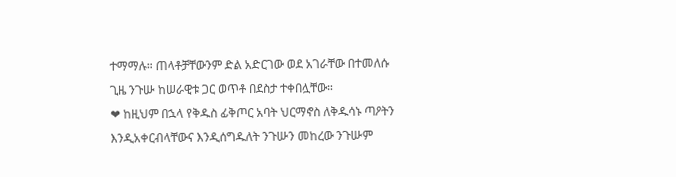ተማማሉ። ጠላቶቻቸውንም ድል አድርገው ወደ አገራቸው በተመለሱ ጊዜ ንጉሡ ከሠራዊቱ ጋር ወጥቶ በደስታ ተቀበሏቸው።
❤ ከዚህም በኋላ የቅዱስ ፊቅጦር አባት ህርማኖስ ለቅዱሳኑ ጣዖትን እንዲአቀርብላቸውና እንዲሰግዱለት ንጉሡን መከረው ንጉሡም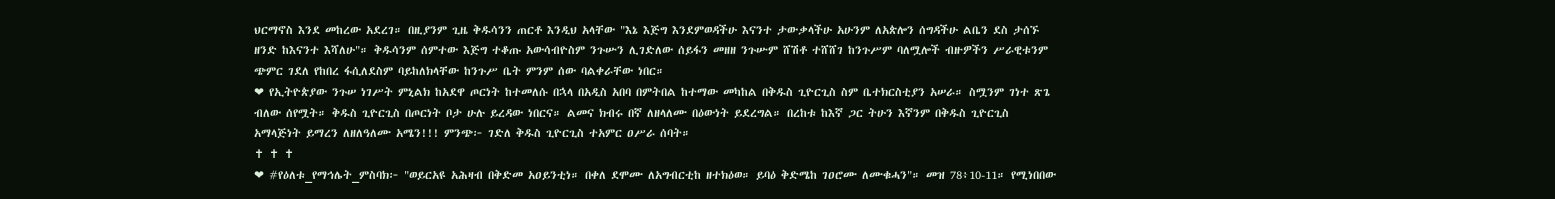ህርማኖስ እንደ መከረው አደረገ። በዚያንም ጊዜ ቅዱሳንን ጠርቶ እንዲህ አላቸው "እኔ እጅግ እንደምወዳችሁ እናንተ ታውቃላችሁ አሁንም ለአጵሎን ሰግዳችሁ ልቤን ደስ ታሰኙ ዘንድ ከእናንተ እሻለሁ"። ቅዱሳንም ሰምተው እጅግ ተቆጡ አውሳብዮስም ንጉሡን ሊገድለው ሰይፋን መዘዘ ንጉሡም ሸሽቶ ተሸሸገ ከንጉሥም ባለሟሎች ብዙዎችን ሥራዊቱንም ጭምር ገደለ የከበረ ፋሲለደስም ባይከለክላቸው ከንጉሥ ቤት ምንም ሰው ባልቀራቸው ነበር።
❤ የኢትዮጵያው ንጉሠ ነገሥት ምኒልክ ከአደዋ ጦርነት ከተመለሱ በኋላ በአዲስ አበባ በምትበል ከተማው መካከል በቅዱስ ጊዮርጊስ ስም ቤተክርስቲያን አሠራ። ስሟንም ገነተ ጽጌ ብለው ሰየሟት። ቅዱስ ጊዮርጊስ በጦርነት ቦታ ሁሉ ይረዳው ነበርና። ልመና ክብሩ በኛ ለዘላለሙ በዕውነት ይደረግል። በረከቱ ከእኛ ጋር ትሁን እኛንም በቅዱስ ጊዮርጊስ አማላጅነት ይማረን ለዘለዓለሙ አሜን!!! ምንጭ፦ ገድለ ቅዱስ ጊዮርጊስ ተአምር ዐሥራ ሰባት።
✝ ✝ ✝
❤ #የዕለቱ_የማኅሌት_ምስባክ፦ "ወይርአዩ አሕዛብ በቅድመ አዐይንቲነ። በቀለ ደሞሙ ለአግብርቲከ ዘተክዕወ። ይባዕ ቅድሜከ ገዐሮሙ ለሙቁሓን"። መዝ 78፥10-11። የሚነበበው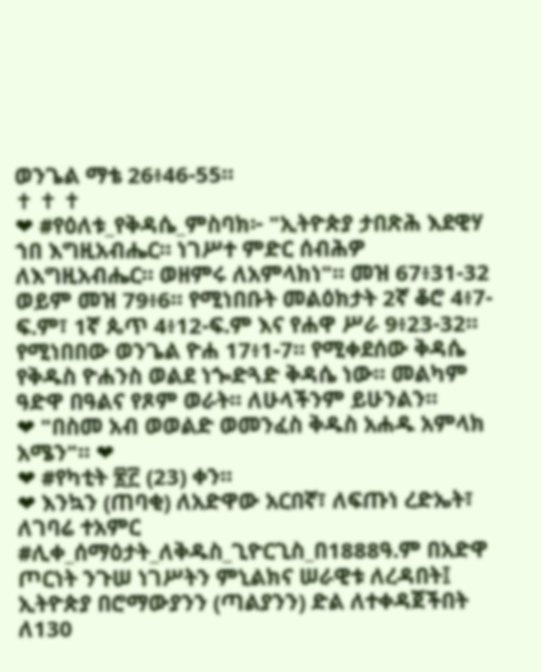ወንጌል ማቴ 26፥46-55።
✝ ✝ ✝
❤ #የዕለቱ_የቅዳሴ_ምስባክ፦ "ኢትዮጵያ ታበጽሕ እደዊሃ ኀበ እግዚአብሔር። ነገሥተ ምድር ሰብሕዎ ለእግዚአብሔር። ወዘምሩ ለአምላክነ"። መዝ 67፥31-32 ወይም መዝ 79፥6። የሚነበቡት መልዕክታት 2ኛ ቆሮ 4፥7-ፍ.ም፣ 1ኛ ጴጥ 4፥12-ፍ.ም እና የሐዋ ሥራ 9፥23-32። የሚነበበው ወንጌል ዮሐ 17፥1-7። የሚቀደሰው ቅዳሴ የቅዱስ ዮሐንስ ወልደ ነጐድጓድ ቅዳሴ ነው። መልካም ዓድዋ በዓልና የጾም ወራት። ለሁላችንም ይሁንልን።
❤ "በስመ አብ ወወልድ ወመንፈስ ቅዱስ አሐዱ አምላክ አሜን"። ❤
❤ #የካቲት ፳፫ (23) ቀን።
❤ እንኳን (ጠባቂ) ለአድዋው አርበኛ፣ ለፍጡነ ረድኤት፣ ለገባሬ ተአምር #ሊቀ_ሰማዕታት_ለቅዱስ_ጊዮርጊስ_በ1888ዓ.ም በአድዋ ጦርነት ንጉሠ ነገሥትን ምኒልክና ሠራዊቱ ለረዳበት፤ ኢትዮጵያ በሮማውያንን (ጣልያንን) ድል ለተቀዳጀችበት ለ130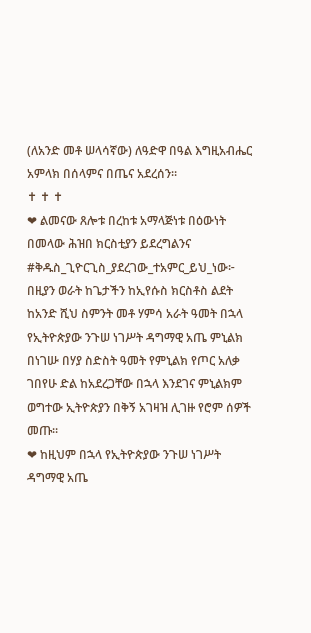(ለአንድ መቶ ሠላሳኛው) ለዓድዋ በዓል እግዚአብሔር አምላክ በሰላምና በጤና አደረሰን።
✝ ✝ ✝
❤ ልመናው ጸሎቱ በረከቱ አማላጅነቱ በዕውነት በመላው ሕዝበ ክርስቲያን ይደረግልንና #ቅዱስ_ጊዮርጊስ_ያደረገው_ተአምር_ይህ_ነው፦ በዚያን ወራት ከጌታችን ከኢየሱስ ክርስቶስ ልደት ከአንድ ሺህ ስምንት መቶ ሃምሳ አራት ዓመት በኋላ የኢትዮጵያው ንጉሠ ነገሥት ዳግማዊ አጤ ምኒልክ በነገሡ በሃያ ስድስት ዓመት የምኒልክ የጦር አለቃ ገበየሁ ድል ከአደረጋቸው በኋላ እንደገና ምኒልክም ወግተው ኢትዮጵያን በቅኝ አገዛዝ ሊገዙ የሮም ሰዎች መጡ።
❤ ከዚህም በኋላ የኢትዮጵያው ንጉሠ ነገሥት ዳግማዊ አጤ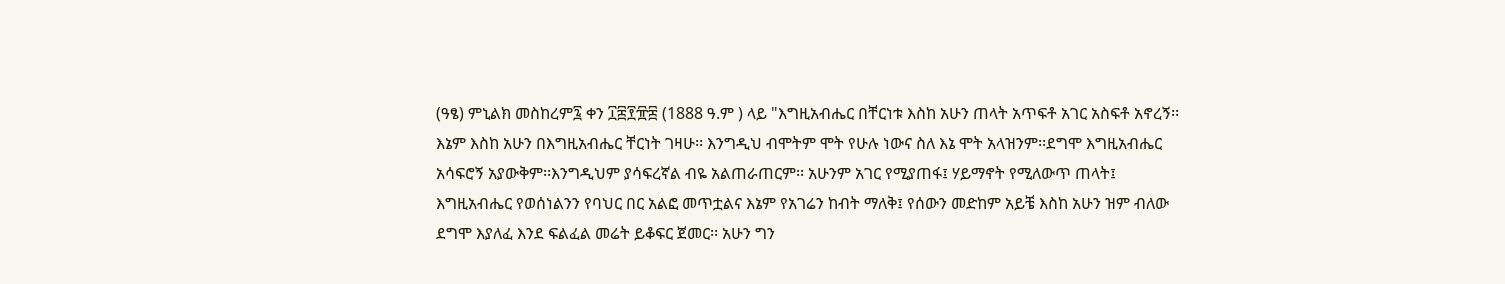(ዓፄ) ምኒልክ መስከረም፯ ቀን ፲፰፻፹፰ (1888 ዓ.ም ) ላይ "እግዚአብሔር በቸርነቱ እስከ አሁን ጠላት አጥፍቶ አገር አስፍቶ አኖረኝ፡፡ እኔም እስከ አሁን በእግዚአብሔር ቸርነት ገዛሁ፡፡ እንግዲህ ብሞትም ሞት የሁሉ ነውና ስለ እኔ ሞት አላዝንም፡፡ደግሞ እግዚአብሔር አሳፍሮኝ አያውቅም፡፡እንግዲህም ያሳፍረኛል ብዬ አልጠራጠርም፡፡ አሁንም አገር የሚያጠፋ፤ ሃይማኖት የሚለውጥ ጠላት፤ እግዚአብሔር የወሰነልንን የባህር በር አልፎ መጥቷልና እኔም የአገሬን ከብት ማለቅ፤ የሰውን መድከም አይቼ እስከ አሁን ዝም ብለው ደግሞ እያለፈ እንደ ፍልፈል መሬት ይቆፍር ጀመር፡፡ አሁን ግን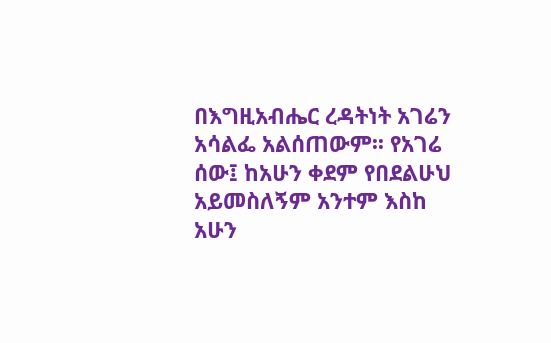በእግዚአብሔር ረዳትነት አገሬን አሳልፌ አልሰጠውም፡፡ የአገሬ ሰው፤ ከአሁን ቀደም የበደልሁህ አይመስለኝም አንተም እስከ አሁን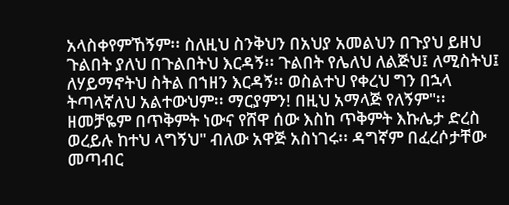አላስቀየምኸኝም፡፡ ስለዚህ ስንቅህን በአህያ አመልህን በጉያህ ይዘህ ጉልበት ያለህ በጉልበትህ እርዳኝ፡፡ ጉልበት የሌለህ ለልጅህ፤ ለሚስትህ፤ ለሃይማኖትህ ስትል በኀዘን እርዳኝ፡፡ ወስልተህ የቀረህ ግን በኋላ ትጣላኛለህ አልተውህም፡፡ ማርያምን! በዚህ አማላጅ የለኝም"፡፡ ዘመቻዬም በጥቅምት ነውና የሸዋ ሰው እስከ ጥቅምት እኩሌታ ድረስ ወረይሉ ከተህ ላግኝህ" ብለው አዋጅ አስነገሩ፡፡ ዳግኛም በፈረሶታቸው መጣብር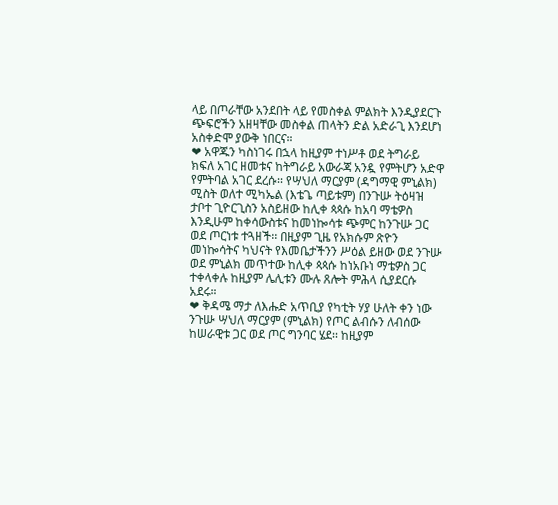ላይ በጦራቸው አንደበት ላይ የመስቀል ምልክት እንዲያደርጉ ጭፍሮችን አዘዛቸው መስቀል ጠላትን ድል አድራጊ እንደሆነ አስቀድሞ ያውቅ ነበርና።
❤ አዋጁን ካስነገሩ በኋላ ከዚያም ተነሥቶ ወደ ትግራይ ክፍለ አገር ዘመቱና ከትግራይ አውራጃ አንዷ የምትሆን አድዋ የምትባል አገር ደረሱ፡፡ የሣህለ ማርያም (ዳግማዊ ምኒልክ) ሚስት ወለተ ሚካኤል (እቴጌ ጣይቱም) በንጉሡ ትዕዛዝ ታቦተ ጊዮርጊስን አስይዘው ከሊቀ ጳጳሱ ከአባ ማቴዎስ እንዲሁም ከቀሳውስቱና ከመነኰሳቱ ጭምር ከንጉሡ ጋር ወደ ጦርነቱ ተጓዘች፡፡ በዚያም ጊዜ የአክሱም ጽዮን መነኰሳትና ካህናት የእመቤታችንን ሥዕል ይዘው ወደ ንጉሡ ወደ ምኒልክ መጥተው ከሊቀ ጳጳሱ ከነአቡነ ማቴዎስ ጋር ተቀላቀሉ ከዚያም ሌሊቱን ሙሉ ጸሎት ምሕላ ሲያደርሱ አደሩ።
❤ ቅዳሜ ማታ ለእሑድ አጥቢያ የካቲት ሃያ ሁለት ቀን ነው ንጉሡ ሣህለ ማርያም (ምኒልክ) የጦር ልብሱን ለብሰው ከሠራዊቱ ጋር ወደ ጦር ግንባር ሄደ፡፡ ከዚያም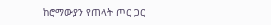ከሮማውያን የጠላት ጦር ጋር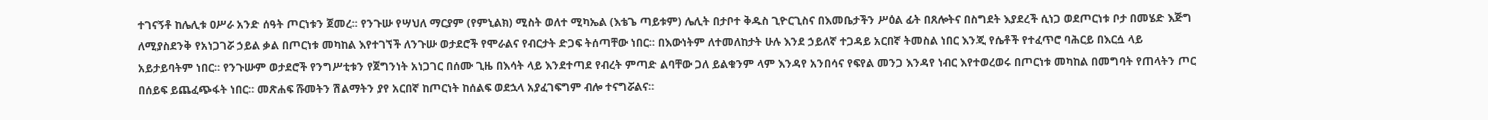ተገናኝቶ ከሌሊቱ ዐሥራ አንድ ሰዓት ጦርነቱን ጀመረ፡፡ የንጉሡ የሣህለ ማርያም (የምኒልክ) ሚስት ወለተ ሚካኤል (እቴጌ ጣይቱም) ሌሊት በታቦተ ቅዱስ ጊዮርጊስና በእመቤታችን ሥዕል ፊት በጸሎትና በስግደት እያደረች ሲነጋ ወደጦርነቱ ቦታ በመሄድ እጅግ ለሚያስደንቅ የአነጋገሯ ኃይል ቃል በጦርነቱ መካከል እየተገኘች ለንጉሡ ወታደሮች የሞራልና የብርታት ድጋፍ ትሰጣቸው ነበር። በእውነትም ለተመለከታት ሁሉ እንደ ኃይለኛ ተጋዳይ አርበኛ ትመስል ነበር እንጂ የሴቶች የተፈጥሮ ባሕርይ በእርሷ ላይ አይታይባትም ነበር። የንጉሡም ወታደሮች የንግሥቲቱን የጀግንነት አነጋገር በሰሙ ጊዜ በእሳት ላይ እንደተጣደ የብረት ምጣድ ልባቸው ጋለ ይልቁንም ላም እንዳየ አንበሳና የፍየል መንጋ እንዳየ ነብር እየተወረወሩ በጦርነቱ መካከል በመግባት የጠላትን ጦር በሰይፍ ይጨፈጭፋት ነበር። መጽሐፍ ሹመትን ሽልማትን ያየ አርበኛ ከጦርነት ከሰልፍ ወደኋላ አያፈገፍግም ብሎ ተናግሯልና።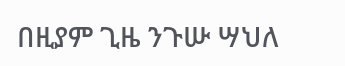በዚያም ጊዜ ንጉሡ ሣህለ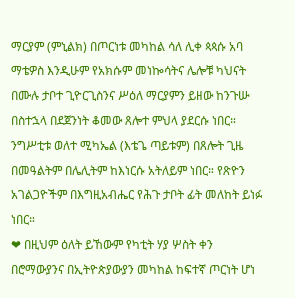ማርያም (ምኒልክ) በጦርነቱ መካከል ሳለ ሊቀ ጳጳሱ አባ ማቴዎስ እንዲሁም የአክሱም መነኰሳትና ሌሎቹ ካህናት በሙሉ ታቦተ ጊዮርጊስንና ሥዕለ ማርያምን ይዘው ከንጉሡ በስተኋላ በደጀንነት ቆመው ጸሎተ ምህላ ያደርሱ ነበር። ንግሥቲቱ ወለተ ሚካኤል (እቴጌ ጣይቱም) በጸሎት ጊዜ በመዓልትም በሌሊትም ከእነርሱ አትለይም ነበር። የጽዮን አገልጋዮችም በእግዚአብሔር የሕጉ ታቦት ፊት መለከት ይነፉ ነበር።
❤ በዚህም ዕለት ይኸውም የካቲት ሃያ ሦስት ቀን በሮማውያንና በኢትዮጵያውያን መካከል ከፍተኛ ጦርነት ሆነ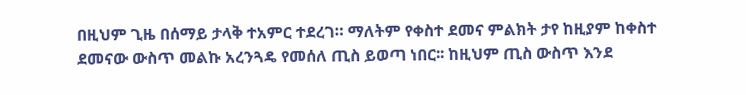በዚህም ጊዜ በሰማይ ታላቅ ተአምር ተደረገ። ማለትም የቀስተ ደመና ምልክት ታየ ከዚያም ከቀስተ ደመናው ውስጥ መልኩ አረንጓዴ የመሰለ ጢስ ይወጣ ነበር፡፡ ከዚህም ጢስ ውስጥ እንደ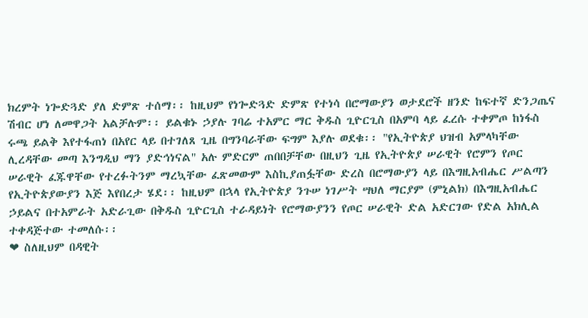ክረምት ነጐድጓድ ያለ ድምጽ ተሰማ፡፡ ከዚህም የነጐድጓድ ድምጽ የተነሳ በሮማውያን ወታደሮች ዘንድ ከፍተኛ ድንጋጤና ሽብር ሆነ ለመዋጋት አልቻሉም፡፡ ይልቁኑ ኃያሉ ገባሬ ተአምር ማር ቅዱስ ጊዮርጊስ በአምባ ላይ ፈረሱ ተቀምጦ ከነፋስ ሩጫ ይልቅ እየተፋጠነ በአየር ላይ በተገለጸ ጊዜ በግንባራቸው ፍግም እያሉ ወደቁ፡፡ "የኢትዮጵያ ህዝብ አምላካቸው ሊረዳቸው መጣ እንግዲህ ማን ያድኅነናል" አሉ ምድርም ጠበበቻቸው በዚህን ጊዜ የኢትዮጵያ ሠራዊት የሮምን የጦር ሠራዊት ፈጁዋቸው የተረፉትንም ማረኳቸው ፈጽመውም እስኪያጠፏቸው ድረስ በሮማውያን ላይ በእግዚአብሔር ሥልጣን የኢትዮጵያውያን እጅ እየበረታ ሄደ፡፡ ከዚህም በኋላ የኢትዮጵያ ንጉሠ ነገሥት ሣህለ ማርያም (ምኒልክ) በእግዚአብሔር ኃይልና በተአምራት አድራጊው በቅዱስ ጊዮርጊስ ተራዳይነት የሮማውያንን የጦር ሠራዊት ድል አድርገው የድል አክሊል ተቀዳጅተው ተመለሱ፡፡
❤ ስለዚህም በዳዊት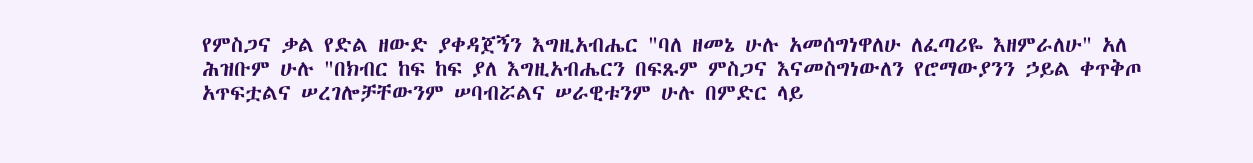የምስጋና ቃል የድል ዘውድ ያቀዳጀኝን እግዚአብሔር "ባለ ዘመኔ ሁሉ አመሰግነዋለሁ ለፈጣሪዬ እዘምራለሁ" አለ ሕዝቡም ሁሉ "በክብር ከፍ ከፍ ያለ እግዚአብሔርን በፍጹም ምስጋና እናመስግነውለን የሮማውያንን ኃይል ቀጥቅጦ አጥፍቷልና ሠረገሎቻቸውንም ሠባብሯልና ሠራዊቱንም ሁሉ በምድር ላይ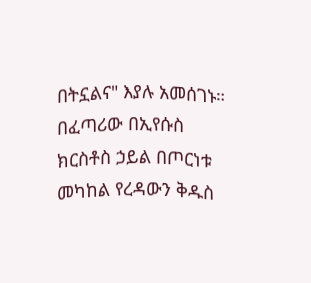በትኗልና" እያሉ አመሰገኑ። በፈጣሪው በኢየሱስ ክርስቶስ ኃይል በጦርነቱ መካከል የረዳውን ቅዱስ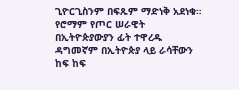ጊዮርጊስንም በፍጹም ማድነቅ አደነቁ። የሮማም የጦር ሠራዊት በኢትዮጵያውያን ፊት ተዋረዱ ዳግመኛም በኢትዮጵያ ላይ ራሳቸውን ከፍ ከፍ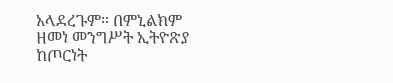አላደረጉም። በምኒልክም ዘመነ መንግሥት ኢትዮጽያ ከጦርነት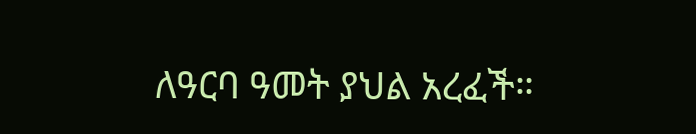ለዓርባ ዓመት ያህል አረፈች።